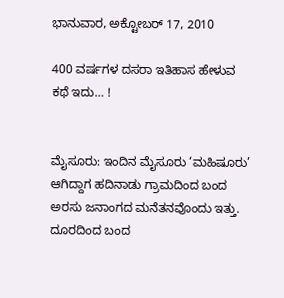ಭಾನುವಾರ, ಅಕ್ಟೋಬರ್ 17, 2010

400 ವರ್ಷಗಳ ದಸರಾ ಇತಿಹಾಸ ಹೇಳುವ ಕಥೆ ಇದು… !


ಮೈಸೂರು: ಇಂದಿನ ಮೈಸೂರು ‘ಮಹಿಷೂರು’ ಆಗಿದ್ದಾಗ ಹದಿನಾಡು ಗ್ರಾಮದಿಂದ ಬಂದ ಅರಸು ಜನಾಂಗದ ಮನೆತನವೊಂದು ಇತ್ತು. ದೂರದಿಂದ ಬಂದ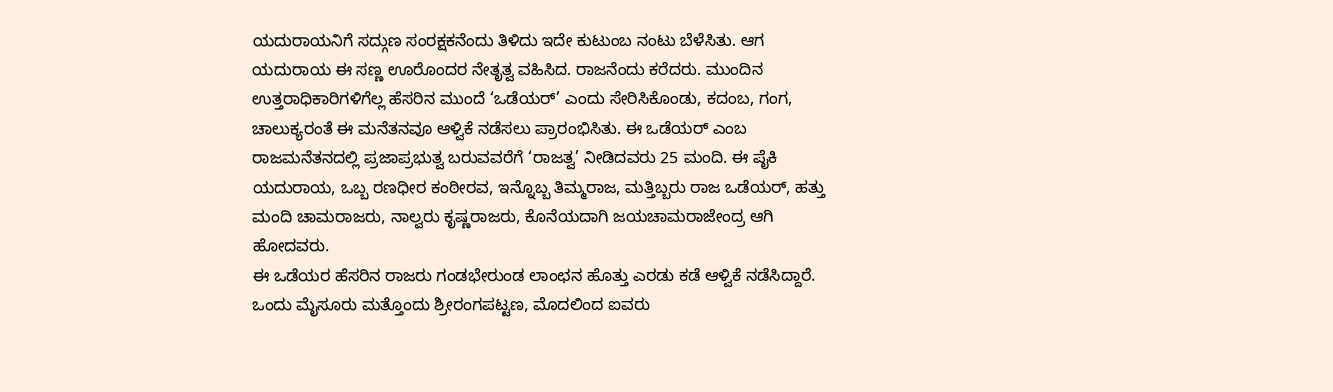ಯದುರಾಯನಿಗೆ ಸದ್ಗುಣ ಸಂರಕ್ಷಕನೆಂದು ತಿಳಿದು ಇದೇ ಕುಟುಂಬ ನಂಟು ಬೆಳೆಸಿತು. ಆಗ ಯದುರಾಯ ಈ ಸಣ್ಣ ಊರೊಂದರ ನೇತೃತ್ವ ವಹಿಸಿದ. ರಾಜನೆಂದು ಕರೆದರು. ಮುಂದಿನ ಉತ್ತರಾಧಿಕಾರಿಗಳಿಗೆಲ್ಲ ಹೆಸರಿನ ಮುಂದೆ ‘ಒಡೆಯರ್’ ಎಂದು ಸೇರಿಸಿಕೊಂಡು, ಕದಂಬ, ಗಂಗ, ಚಾಲುಕ್ಯರಂತೆ ಈ ಮನೆತನವೂ ಆಳ್ವಿಕೆ ನಡೆಸಲು ಪ್ರಾರಂಭಿಸಿತು. ಈ ಒಡೆಯರ್ ಎಂಬ ರಾಜಮನೆತನದಲ್ಲಿ ಪ್ರಜಾಪ್ರಭುತ್ವ ಬರುವವರೆಗೆ ‘ರಾಜತ್ವ’ ನೀಡಿದವರು 25 ಮಂದಿ. ಈ ಪೈಕಿ ಯದುರಾಯ, ಒಬ್ಬ ರಣಧೀರ ಕಂಠೀರವ, ಇನ್ನೊಬ್ಬ ತಿಮ್ಮರಾಜ, ಮತ್ತಿಬ್ಬರು ರಾಜ ಒಡೆಯರ್, ಹತ್ತು ಮಂದಿ ಚಾಮರಾಜರು, ನಾಲ್ವರು ಕೃಷ್ಣರಾಜರು, ಕೊನೆಯದಾಗಿ ಜಯಚಾಮರಾಜೇಂದ್ರ ಆಗಿ ಹೋದವರು.
ಈ ಒಡೆಯರ ಹೆಸರಿನ ರಾಜರು ಗಂಡಭೇರುಂಡ ಲಾಂಛನ ಹೊತ್ತು ಎರಡು ಕಡೆ ಆಳ್ವಿಕೆ ನಡೆಸಿದ್ದಾರೆ. ಒಂದು ಮೈಸೂರು ಮತ್ತೊಂದು ಶ್ರೀರಂಗಪಟ್ಟಣ, ಮೊದಲಿಂದ ಐವರು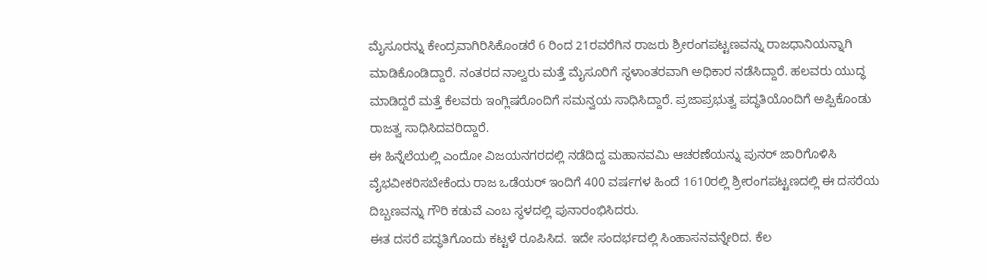ಮೈಸೂರನ್ನು ಕೇಂದ್ರವಾಗಿರಿಸಿಕೊಂಡರೆ 6 ರಿಂದ 21ರವರೆಗಿನ ರಾಜರು ಶ್ರೀರಂಗಪಟ್ಟಣವನ್ನು ರಾಜಧಾನಿಯನ್ನಾಗಿ ಮಾಡಿಕೊಂಡಿದ್ದಾರೆ. ನಂತರದ ನಾಲ್ವರು ಮತ್ತೆ ಮೈಸೂರಿಗೆ ಸ್ಥಳಾಂತರವಾಗಿ ಅಧಿಕಾರ ನಡೆಸಿದ್ದಾರೆ. ಹಲವರು ಯುದ್ಧ ಮಾಡಿದ್ದರೆ ಮತ್ತೆ ಕೆಲವರು ಇಂಗ್ಲಿಷರೊಂದಿಗೆ ಸಮನ್ವಯ ಸಾಧಿಸಿದ್ದಾರೆ. ಪ್ರಜಾಪ್ರಭುತ್ವ ಪದ್ಧತಿಯೊಂದಿಗೆ ಅಪ್ಪಿಕೊಂಡು ರಾಜತ್ವ ಸಾಧಿಸಿದವರಿದ್ದಾರೆ.
ಈ ಹಿನ್ನೆಲೆಯಲ್ಲಿ ಎಂದೋ ವಿಜಯನಗರದಲ್ಲಿ ನಡೆದಿದ್ದ ಮಹಾನವಮಿ ಆಚರಣೆಯನ್ನು ಪುನರ್ ಜಾರಿಗೊಳಿಸಿ ವೈಭವೀಕರಿಸಬೇಕೆಂದು ರಾಜ ಒಡೆಯರ್ ಇಂದಿಗೆ 400 ವರ್ಷಗಳ ಹಿಂದೆ 1610ರಲ್ಲಿ ಶ್ರೀರಂಗಪಟ್ಟಣದಲ್ಲಿ ಈ ದಸರೆಯ ದಿಬ್ಬಣವನ್ನು ಗೌರಿ ಕಡುವೆ ಎಂಬ ಸ್ಥಳದಲ್ಲಿ ಪುನಾರಂಭಿಸಿದರು.
ಈತ ದಸರೆ ಪದ್ಧತಿಗೊಂದು ಕಟ್ಟಳೆ ರೂಪಿಸಿದ. ಇದೇ ಸಂದರ್ಭದಲ್ಲಿ ಸಿಂಹಾಸನವನ್ನೇರಿದ. ಕೆಲ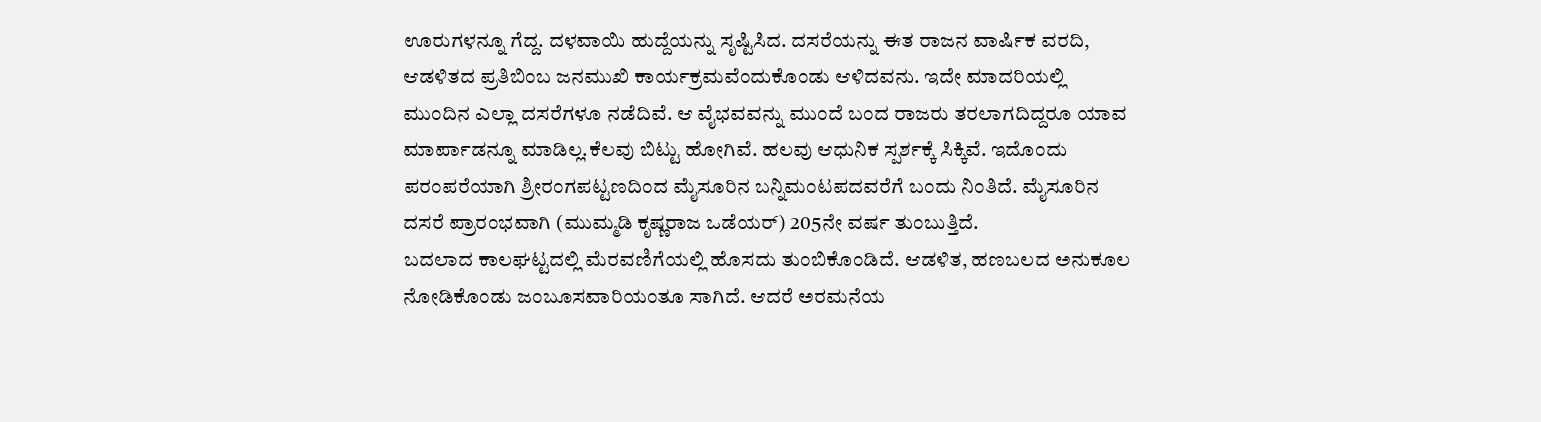ಊರುಗಳನ್ನೂ ಗೆದ್ದ. ದಳವಾಯಿ ಹುದ್ದೆಯನ್ನು ಸೃಷ್ಟಿಸಿದ. ದಸರೆಯನ್ನು ಈತ ರಾಜನ ವಾರ್ಷಿಕ ವರದಿ, ಆಡಳಿತದ ಪ್ರತಿಬಿಂಬ ಜನಮುಖಿ ಕಾರ್ಯಕ್ರಮವೆಂದುಕೊಂಡು ಆಳಿದವನು. ಇದೇ ಮಾದರಿಯಲ್ಲಿ ಮುಂದಿನ ಎಲ್ಲಾ ದಸರೆಗಳೂ ನಡೆದಿವೆ. ಆ ವೈಭವವನ್ನು ಮುಂದೆ ಬಂದ ರಾಜರು ತರಲಾಗದಿದ್ದರೂ ಯಾವ ಮಾರ್ಪಾಡನ್ನೂ ಮಾಡಿಲ್ಲ.ಕೆಲವು ಬಿಟ್ಟು ಹೋಗಿವೆ. ಹಲವು ಆಧುನಿಕ ಸ್ಪರ್ಶಕ್ಕೆ ಸಿಕ್ಕಿವೆ. ಇದೊಂದು ಪರಂಪರೆಯಾಗಿ ಶ್ರೀರಂಗಪಟ್ಟಣದಿಂದ ಮೈಸೂರಿನ ಬನ್ನಿಮಂಟಪದವರೆಗೆ ಬಂದು ನಿಂತಿದೆ. ಮೈಸೂರಿನ ದಸರೆ ಪ್ರಾರಂಭವಾಗಿ (ಮುಮ್ಮಡಿ ಕೃಷ್ಣರಾಜ ಒಡೆಯರ್) 205ನೇ ವರ್ಷ ತುಂಬುತ್ತಿದೆ.
ಬದಲಾದ ಕಾಲಘಟ್ಟದಲ್ಲಿ ಮೆರವಣಿಗೆಯಲ್ಲಿ ಹೊಸದು ತುಂಬಿಕೊಂಡಿದೆ. ಆಡಳಿತ, ಹಣಬಲದ ಅನುಕೂಲ ನೋಡಿಕೊಂಡು ಜಂಬೂಸವಾರಿಯಂತೂ ಸಾಗಿದೆ. ಆದರೆ ಅರಮನೆಯ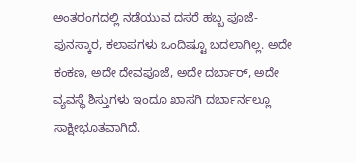ಅಂತರಂಗದಲ್ಲಿ ನಡೆಯುವ ದಸರೆ ಹಬ್ಬ ಪೂಜೆ-ಪುನಸ್ಕಾರ, ಕಲಾಪಗಳು ಒಂದಿಷ್ಟೂ ಬದಲಾಗಿಲ್ಲ. ಅದೇ ಕಂಕಣ, ಅದೇ ದೇವಪೂಜೆ, ಅದೇ ದರ್ಬಾರ್, ಅದೇ ವ್ಯವಸ್ಥೆ ಶಿಸ್ತುಗಳು ಇಂದೂ ಖಾಸಗಿ ದರ್ಬಾರ್ನಲ್ಲೂ ಸಾಕ್ಷೀಭೂತವಾಗಿದೆ.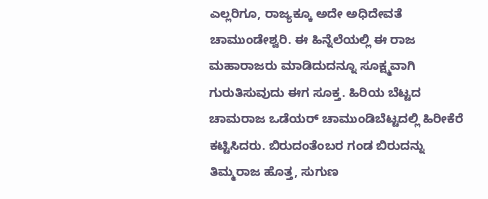ಎಲ್ಲರಿಗೂ, ರಾಜ್ಯಕ್ಕೂ ಅದೇ ಅಧಿದೇವತೆ ಚಾಮುಂಡೇಶ್ವರಿ. ಈ ಹಿನ್ನೆಲೆಯಲ್ಲಿ ಈ ರಾಜ ಮಹಾರಾಜರು ಮಾಡಿದುದನ್ನೂ ಸೂಕ್ಷ್ಮವಾಗಿ ಗುರುತಿಸುವುದು ಈಗ ಸೂಕ್ತ. ಹಿರಿಯ ಬೆಟ್ಟದ ಚಾಮರಾಜ ಒಡೆಯರ್ ಚಾಮುಂಡಿಬೆಟ್ಟದಲ್ಲಿ ಹಿರೀಕೆರೆ ಕಟ್ಟಿಸಿದರು. ಬಿರುದಂತೆಂಬರ ಗಂಡ ಬಿರುದನ್ನು ತಿಮ್ಮರಾಜ ಹೊತ್ತ, ಸುಗುಣ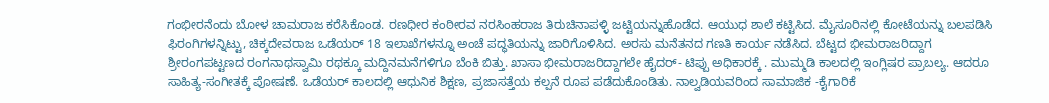ಗಂಭೀರನೆಂದು ಬೋಳ ಚಾಮರಾಜ ಕರೆಸಿಕೊಂಡ. ರಣಧೀರ ಕಂಠೀರವ ನರಸಿಂಹರಾಜ ತಿರುಚಿನಾಪಳ್ಳಿ ಜಟ್ಟಿಯನ್ನುಹೊಡೆದ. ಆಯುಧ ಶಾಲೆ ಕಟ್ಟಿಸಿದ. ಮೈಸೂರಿನಲ್ಲಿ ಕೋಟೆಯನ್ನು ಬಲಪಡಿಸಿ ಫಿರಂಗಿಗಳನ್ನಿಟ್ಟು, ಚಿಕ್ಕದೇವರಾಜ ಒಡೆಯರ್ 18 ಇಲಾಖೆಗಳನ್ನೂ ಅಂಚೆ ಪದ್ಧತಿಯನ್ನು ಜಾರಿಗೊಳಿಸಿದ. ಅರಸು ಮನೆತನದ ಗಣತಿ ಕಾರ್ಯ ನಡೆಸಿದ. ಬೆಟ್ಟದ ಭೀಮರಾಜರಿದ್ದಾಗ ಶ್ರೀರಂಗಪಟ್ಟಣದ ರಂಗನಾಥಸ್ವಾಮಿ ರಥಕ್ಕೂ ಮದ್ದಿನಮನೆಗಳಿಗೂ ಬೆಂಕಿ ಬಿತ್ತು. ಖಾಸಾ ಭೀಮರಾಜರಿದ್ದಾಗಲೇ ಹೈದರ್- ಟಿಪ್ಪು ಅಧಿಕಾರಕ್ಕೆ . ಮುಮ್ಮಡಿ ಕಾಲದಲ್ಲಿ ಇಂಗ್ಲಿಷರ ಪ್ರಾಬಲ್ಯ. ಆದರೂ ಸಾಹಿತ್ಯ-ಸಂಗೀತಕ್ಕೆ ಪೋಷಣೆ. ಒಡೆಯರ್ ಕಾಲದಲ್ಲಿ ಆಧುನಿಕ ಶಿಕ್ಷಣ, ಪ್ರಜಾಸತ್ತೆಯ ಕಲ್ಪನೆ ರೂಪ ಪಡೆದುಕೊಂಡಿತು. ನಾಲ್ವಡಿಯವರಿಂದ ಸಾಮಾಜಿಕ -ಕೈಗಾರಿಕೆ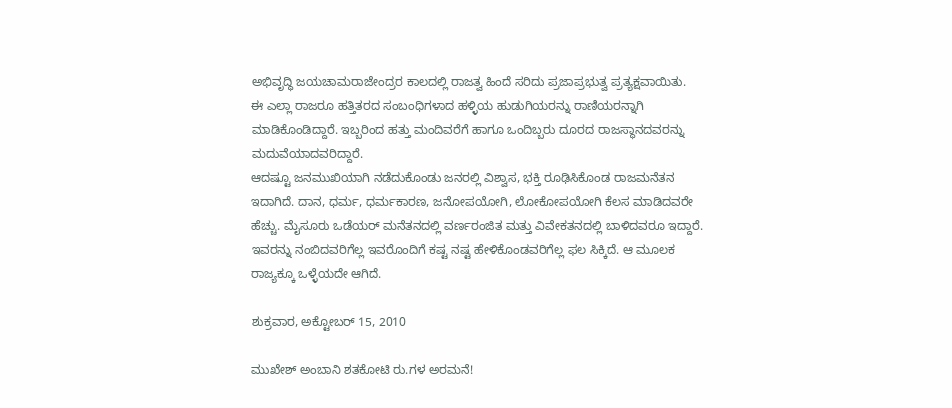ಅಭಿವೃದ್ಧಿ ಜಯಚಾಮರಾಜೇಂದ್ರರ ಕಾಲದಲ್ಲಿ ರಾಜತ್ವ ಹಿಂದೆ ಸರಿದು ಪ್ರಜಾಪ್ರಭುತ್ವ ಪ್ರತ್ಯಕ್ಷವಾಯಿತು.
ಈ ಎಲ್ಲಾ ರಾಜರೂ ಹತ್ತಿತರದ ಸಂಬಂಧಿಗಳಾದ ಹಳ್ಳಿಯ ಹುಡುಗಿಯರನ್ನು ರಾಣಿಯರನ್ನಾಗಿ ಮಾಡಿಕೊಂಡಿದ್ದಾರೆ. ಇಬ್ಬರಿಂದ ಹತ್ತು ಮಂದಿವರೆಗೆ ಹಾಗೂ ಒಂದಿಬ್ಬರು ದೂರದ ರಾಜಸ್ಥಾನದವರನ್ನು ಮದುವೆಯಾದವರಿದ್ದಾರೆ.
ಆದಷ್ಟೂ ಜನಮುಖಿಯಾಗಿ ನಡೆದುಕೊಂಡು ಜನರಲ್ಲಿ ವಿಶ್ವಾಸ, ಭಕ್ತಿ ರೂಢಿಸಿಕೊಂಡ ರಾಜಮನೆತನ ಇದಾಗಿದೆ. ದಾನ, ಧರ್ಮ, ಧರ್ಮಕಾರಣ, ಜನೋಪಯೋಗಿ, ಲೋಕೋಪಯೋಗಿ ಕೆಲಸ ಮಾಡಿದವರೇ ಹೆಚ್ಚು. ಮೈಸೂರು ಒಡೆಯರ್ ಮನೆತನದಲ್ಲಿ ವರ್ಣರಂಜಿತ ಮತ್ತು ವಿವೇಕತನದಲ್ಲಿ ಬಾಳಿದವರೂ ಇದ್ದಾರೆ. ಇವರನ್ನು ನಂಬಿದವರಿಗೆಲ್ಲ ಇವರೊಂದಿಗೆ ಕಷ್ಟ ನಷ್ಟ ಹೇಳಿಕೊಂಡವರಿಗೆಲ್ಲ ಫಲ ಸಿಕ್ಕಿದೆ. ಆ ಮೂಲಕ ರಾಜ್ಯಕ್ಕೂ ಒಳ್ಳೆಯದೇ ಆಗಿದೆ.

ಶುಕ್ರವಾರ, ಅಕ್ಟೋಬರ್ 15, 2010

ಮುಖೇಶ್ ಅಂಬಾನಿ ಶತಕೋಟಿ ರು.ಗಳ ಅರಮನೆ!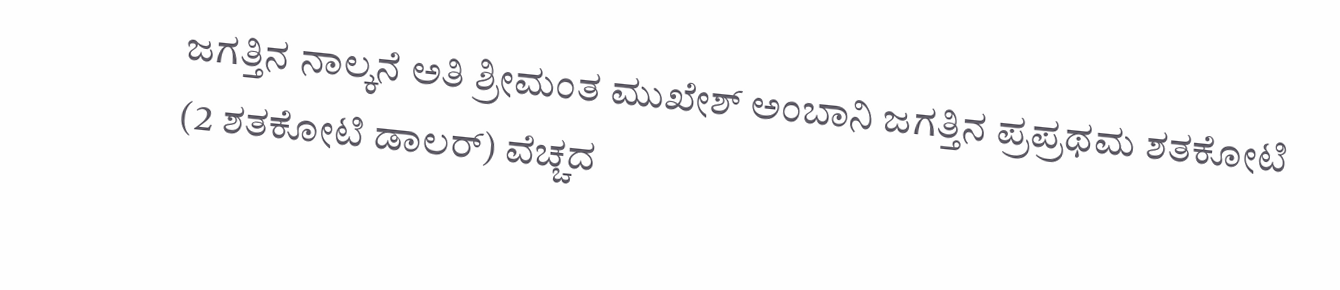ಜಗತ್ತಿನ ನಾಲ್ಕನೆ ಅತಿ ಶ್ರೀಮಂತ ಮುಖೇಶ್ ಅಂಬಾನಿ ಜಗತ್ತಿನ ಪ್ರಪ್ರಥಮ ಶತಕೋಟಿ (2 ಶತಕೋಟಿ ಡಾಲರ್) ವೆಚ್ಚದ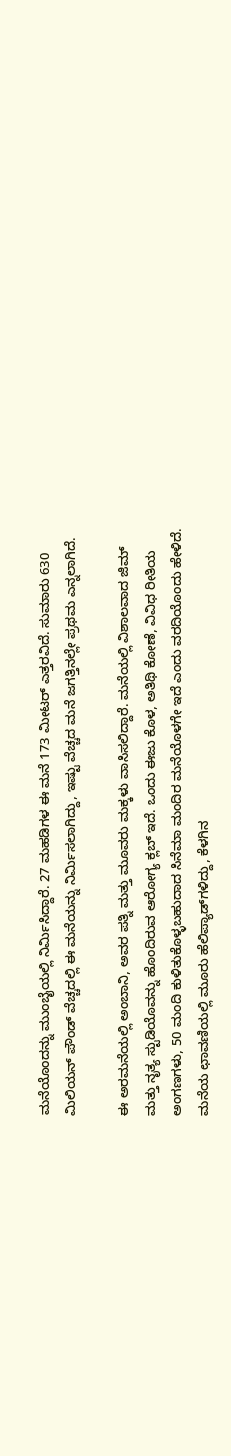ಮನೆಯೊಂದನ್ನು ಮುಂಬೈಯಲ್ಲಿ ನಿರ್ಮಿಸಿದ್ದಾರೆ. 27 ಮಹಡಿಗಳ ಈ ಮನೆ 173 ಮೀಟರ್ ಎತ್ತರವಿದೆ. ಸುಮಾರು 630 ಮಿಲಿಯನ್ ಪೌಂಡ್ ವೆಚ್ಚದಲ್ಲಿ ಈ ಮನೆಯನ್ನು ನಿರ್ಮಿಸಲಾಗಿದ್ದು, ಇಷ್ಟು ವೆಚ್ಚದ ಮನೆ ಜಗತ್ತಿನಲ್ಲೇ ಪ್ರಥಮ ಎನ್ನಲಾಗಿದೆ.

ಈ ಅರಮನೆಯಲ್ಲಿ ಅಂಬಾನಿ, ಅವರ ಪತ್ನಿ ಮತ್ತು ಮೂವರು ಮಕ್ಕಳು ವಾಸಿಸಲಿದ್ದಾರೆ. ಮನೆಯಲ್ಲಿ ವಿಶಾಲವಾದ ಜಿಮ್ ಮತ್ತು ನೃತ್ಯ ಸ್ಟುಡಿಯೊವನ್ನು ಹೊಂದಿರುವ ಆರೋಗ್ಯ ಕ್ಲಬ್ ಇದೆ. ಒಂದು ಈಜು ಕೊಳ, ಅತಿಥಿ ಕೋಣೆ, ವಿವಿಧ ರೀತಿಯ ಅಂಗಣಗಳು, 50 ಮಂದಿ ಕುಳಿತುಕೊಳ್ಳಬಹುದಾದ ಸಿನೆಮಾ ಮಂದಿರ ಮನೆಯೊಳಗೇ ಇದೆ ಎಂದು ವರದಿಯೊಂದು ಹೇಳಿದೆ.
ಮನೆಯ ಛಾವಣಿಯಲ್ಲಿ ಮೂರು ಹೆಲಿಪ್ಯಾಡ್‌ಗಳಿದ್ದು, ಕೆಳಗಿನ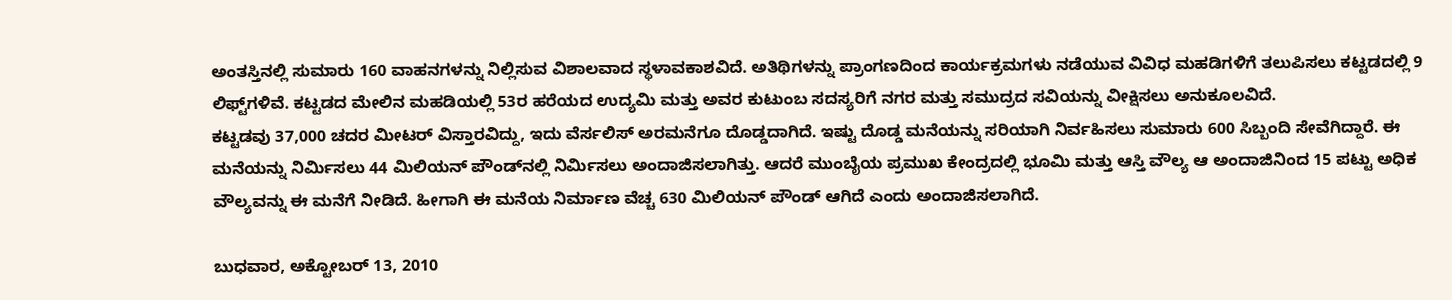ಅಂತಸ್ತಿನಲ್ಲಿ ಸುಮಾರು 160 ವಾಹನಗಳನ್ನು ನಿಲ್ಲಿಸುವ ವಿಶಾಲವಾದ ಸ್ಥಳಾವಕಾಶವಿದೆ. ಅತಿಥಿಗಳನ್ನು ಪ್ರಾಂಗಣದಿಂದ ಕಾರ್ಯಕ್ರಮಗಳು ನಡೆಯುವ ವಿವಿಧ ಮಹಡಿಗಳಿಗೆ ತಲುಪಿಸಲು ಕಟ್ಟಡದಲ್ಲಿ 9 ಲಿಫ್ಟ್‌ಗಳಿವೆ. ಕಟ್ಟಡದ ಮೇಲಿನ ಮಹಡಿಯಲ್ಲಿ 53ರ ಹರೆಯದ ಉದ್ಯಮಿ ಮತ್ತು ಅವರ ಕುಟುಂಬ ಸದಸ್ಯರಿಗೆ ನಗರ ಮತ್ತು ಸಮುದ್ರದ ಸವಿಯನ್ನು ವೀಕ್ಷಿಸಲು ಅನುಕೂಲವಿದೆ.
ಕಟ್ಟಡವು 37,000 ಚದರ ಮೀಟರ್ ವಿಸ್ತಾರವಿದ್ದು, ಇದು ವೆರ್ಸಲಿಸ್ ಅರಮನೆಗೂ ದೊಡ್ಡದಾಗಿದೆ. ಇಷ್ಟು ದೊಡ್ಡ ಮನೆಯನ್ನು ಸರಿಯಾಗಿ ನಿರ್ವಹಿಸಲು ಸುಮಾರು 600 ಸಿಬ್ಬಂದಿ ಸೇವೆಗಿದ್ದಾರೆ. ಈ ಮನೆಯನ್ನು ನಿರ್ಮಿಸಲು 44 ಮಿಲಿಯನ್ ಪೌಂಡ್‌ನಲ್ಲಿ ನಿರ್ಮಿಸಲು ಅಂದಾಜಿಸಲಾಗಿತ್ತು. ಆದರೆ ಮುಂಬೈಯ ಪ್ರಮುಖ ಕೇಂದ್ರದಲ್ಲಿ ಭೂಮಿ ಮತ್ತು ಆಸ್ತಿ ವೌಲ್ಯ ಆ ಅಂದಾಜಿನಿಂದ 15 ಪಟ್ಟು ಅಧಿಕ ವೌಲ್ಯವನ್ನು ಈ ಮನೆಗೆ ನೀಡಿದೆ. ಹೀಗಾಗಿ ಈ ಮನೆಯ ನಿರ್ಮಾಣ ವೆಚ್ಚ 630 ಮಿಲಿಯನ್ ಪೌಂಡ್ ಆಗಿದೆ ಎಂದು ಅಂದಾಜಿಸಲಾಗಿದೆ.

ಬುಧವಾರ, ಅಕ್ಟೋಬರ್ 13, 2010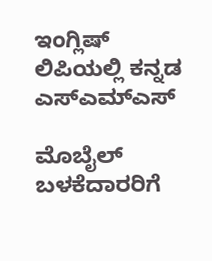ಇಂಗ್ಲಿಷ್ ಲಿಪಿಯಲ್ಲಿ ಕನ್ನಡ ಎಸ್ಎಮ್ಎಸ್

ಮೊಬೈಲ್ ಬಳಕೆದಾರರಿಗೆ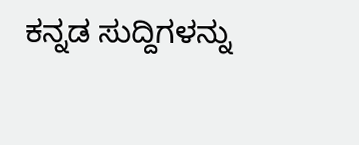ಕನ್ನಡ ಸುದ್ದಿಗಳನ್ನು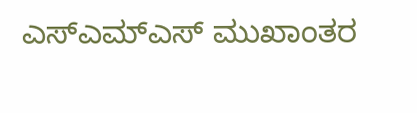ಎಸ್ಎಮ್ಎಸ್ ಮುಖಾಂತರ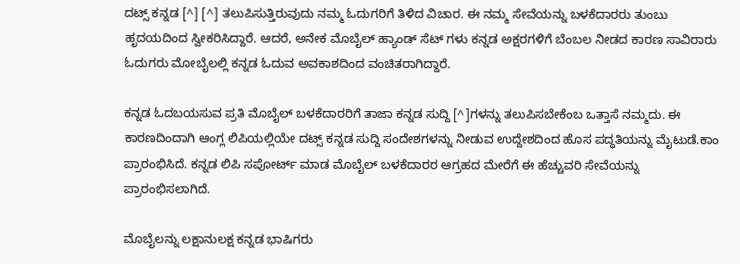ದಟ್ಸ್ ಕನ್ನಡ [^] [^] ತಲುಪಿಸುತ್ತಿರುವುದು ನಮ್ಮ ಓದುಗರಿಗೆ ತಿಳಿದ ವಿಚಾರ. ಈ ನಮ್ಮ ಸೇವೆಯನ್ನು ಬಳಕೆದಾರರು ತುಂಬು ಹೃದಯದಿಂದ ಸ್ವೀಕರಿಸಿದ್ದಾರೆ. ಆದರೆ, ಅನೇಕ ಮೊಬೈಲ್ ಹ್ಯಾಂಡ್ ಸೆಟ್ ಗಳು ಕನ್ನಡ ಅಕ್ಷರಗಳಿಗೆ ಬೆಂಬಲ ನೀಡದ ಕಾರಣ ಸಾವಿರಾರು ಓದುಗರು ಮೋಬೈಲಲ್ಲಿ ಕನ್ನಡ ಓದುವ ಅವಕಾಶದಿಂದ ವಂಚಿತರಾಗಿದ್ದಾರೆ.

ಕನ್ನಡ ಓದಬಯಸುವ ಪ್ರತಿ ಮೊಬೈಲ್ ಬಳಕೆದಾರರಿಗೆ ತಾಜಾ ಕನ್ನಡ ಸುದ್ದಿ [^]ಗಳನ್ನು ತಲುಪಿಸಬೇಕೆಂಬ ಒತ್ತಾಸೆ ನಮ್ಮದು. ಈ ಕಾರಣದಿಂದಾಗಿ ಆಂಗ್ಲ ಲಿಪಿಯಲ್ಲಿಯೇ ದಟ್ಸ್ ಕನ್ನಡ ಸುದ್ದಿ ಸಂದೇಶಗಳನ್ನು ನೀಡುವ ಉದ್ದೇಶದಿಂದ ಹೊಸ ಪದ್ಧತಿಯನ್ನು ಮೈಟುಡೆ.ಕಾಂ ಪ್ರಾರಂಭಿಸಿದೆ. ಕನ್ನಡ ಲಿಪಿ ಸಪೋರ್ಟ್ ಮಾಡ ಮೊಬೈಲ್ ಬಳಕೆದಾರರ ಆಗ್ರಹದ ಮೇರೆಗೆ ಈ ಹೆಚ್ಚುವರಿ ಸೇವೆಯನ್ನು ಪ್ರಾರಂಭಿಸಲಾಗಿದೆ.

ಮೊಬೈಲನ್ನು ಲಕ್ಷಾನುಲಕ್ಷ ಕನ್ನಡ ಭಾಷಿಗರು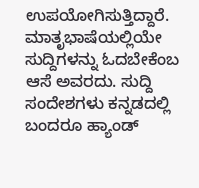ಉಪಯೋಗಿಸುತ್ತಿದ್ದಾರೆ. ಮಾತೃಭಾಷೆಯಲ್ಲಿಯೇ ಸುದ್ದಿಗಳನ್ನು ಓದಬೇಕೆಂಬ ಆಸೆ ಅವರದು. ಸುದ್ದಿ ಸಂದೇಶಗಳು ಕನ್ನಡದಲ್ಲಿ ಬಂದರೂ ಹ್ಯಾಂಡ್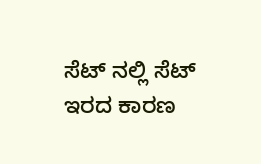ಸೆಟ್ ನಲ್ಲಿ ಸೆಟ್ ಇರದ ಕಾರಣ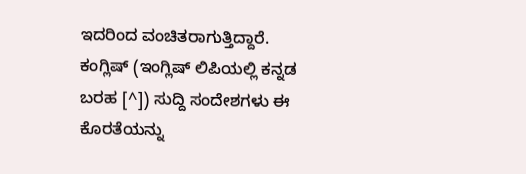ಇದರಿಂದ ವಂಚಿತರಾಗುತ್ತಿದ್ದಾರೆ. ಕಂಗ್ಲಿಷ್ (ಇಂಗ್ಲಿಷ್ ಲಿಪಿಯಲ್ಲಿ ಕನ್ನಡ ಬರಹ [^]) ಸುದ್ದಿ ಸಂದೇಶಗಳು ಈ ಕೊರತೆಯನ್ನು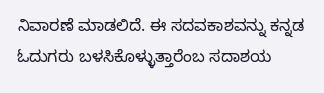ನಿವಾರಣೆ ಮಾಡಲಿದೆ. ಈ ಸದವಕಾಶವನ್ನು ಕನ್ನಡ ಓದುಗರು ಬಳಸಿಕೊಳ್ಳುತ್ತಾರೆಂಬ ಸದಾಶಯ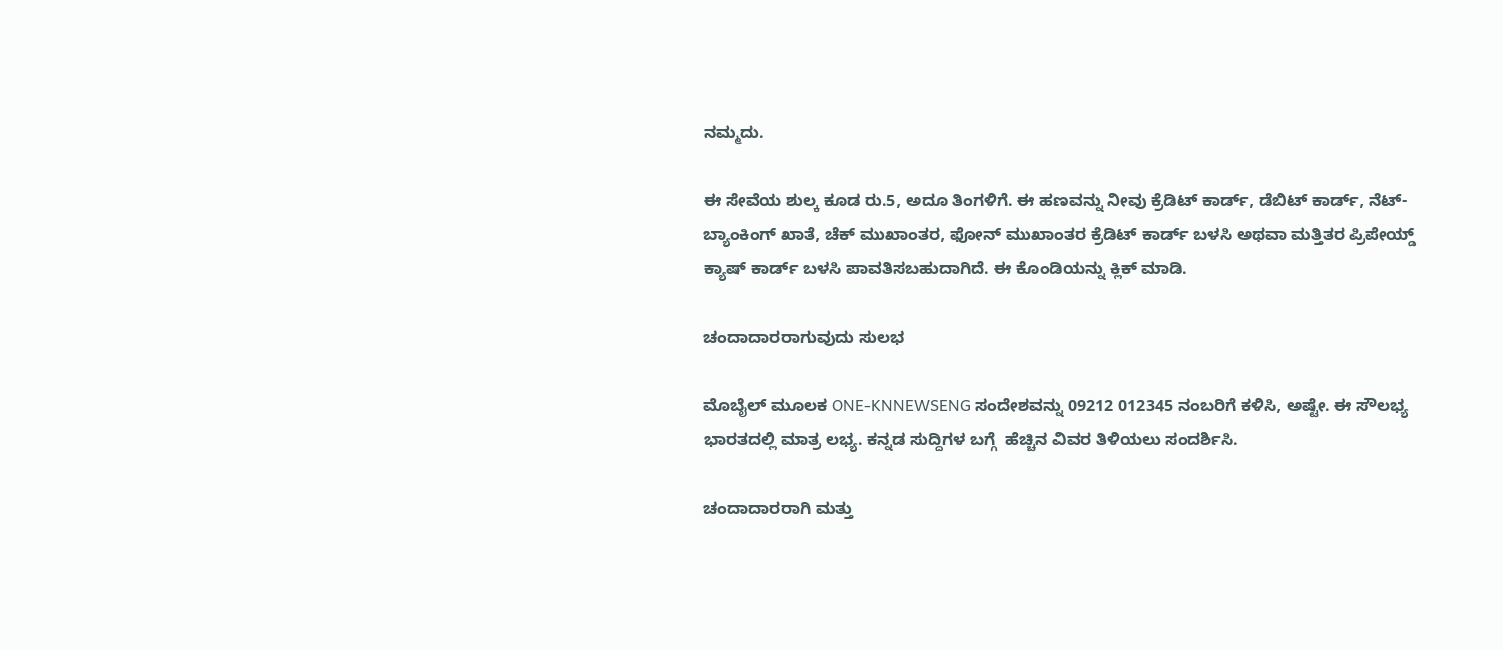ನಮ್ಮದು.

ಈ ಸೇವೆಯ ಶುಲ್ಕ ಕೂಡ ರು.5, ಅದೂ ತಿಂಗಳಿಗೆ. ಈ ಹಣವನ್ನು ನೀವು ಕ್ರೆಡಿಟ್ ಕಾರ್ಡ್, ಡೆಬಿಟ್ ಕಾರ್ಡ್, ನೆಟ್-ಬ್ಯಾಂಕಿಂಗ್ ಖಾತೆ, ಚೆಕ್ ಮುಖಾಂತರ, ಫೋನ್ ಮುಖಾಂತರ ಕ್ರೆಡಿಟ್ ಕಾರ್ಡ್ ಬಳಸಿ ಅಥವಾ ಮತ್ತಿತರ ಪ್ರಿಪೇಯ್ಡ್ ಕ್ಯಾಷ್ ಕಾರ್ಡ್ ಬಳಸಿ ಪಾವತಿಸಬಹುದಾಗಿದೆ. ಈ ಕೊಂಡಿಯನ್ನು ಕ್ಲಿಕ್ ಮಾಡಿ.

ಚಂದಾದಾರರಾಗುವುದು ಸುಲಭ

ಮೊಬೈಲ್ ಮೂಲಕ ONE-KNNEWSENG ಸಂದೇಶವನ್ನು 09212 012345 ನಂಬರಿಗೆ ಕಳಿಸಿ, ಅಷ್ಟೇ. ಈ ಸೌಲಭ್ಯ ಭಾರತದಲ್ಲಿ ಮಾತ್ರ ಲಭ್ಯ. ಕನ್ನಡ ಸುದ್ದಿಗಳ ಬಗ್ಗೆ  ಹೆಚ್ಚಿನ ವಿವರ ತಿಳಿಯಲು ಸಂದರ್ಶಿಸಿ.

ಚಂದಾದಾರರಾಗಿ ಮತ್ತು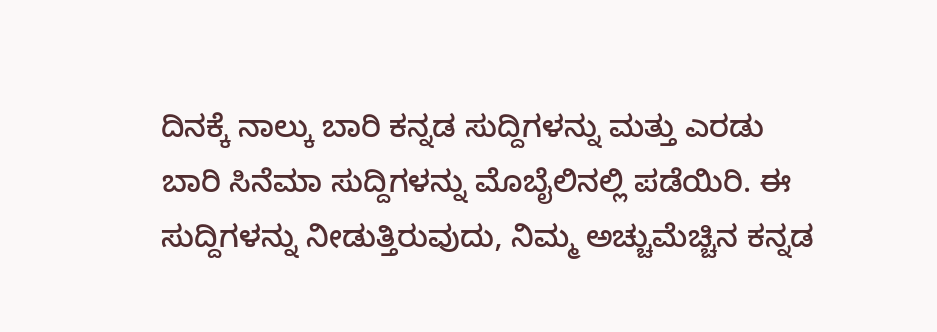ದಿನಕ್ಕೆ ನಾಲ್ಕು ಬಾರಿ ಕನ್ನಡ ಸುದ್ದಿಗಳನ್ನು ಮತ್ತು ಎರಡು ಬಾರಿ ಸಿನೆಮಾ ಸುದ್ದಿಗಳನ್ನು ಮೊಬೈಲಿನಲ್ಲಿ ಪಡೆಯಿರಿ. ಈ ಸುದ್ದಿಗಳನ್ನು ನೀಡುತ್ತಿರುವುದು, ನಿಮ್ಮ ಅಚ್ಚುಮೆಚ್ಚಿನ ಕನ್ನಡ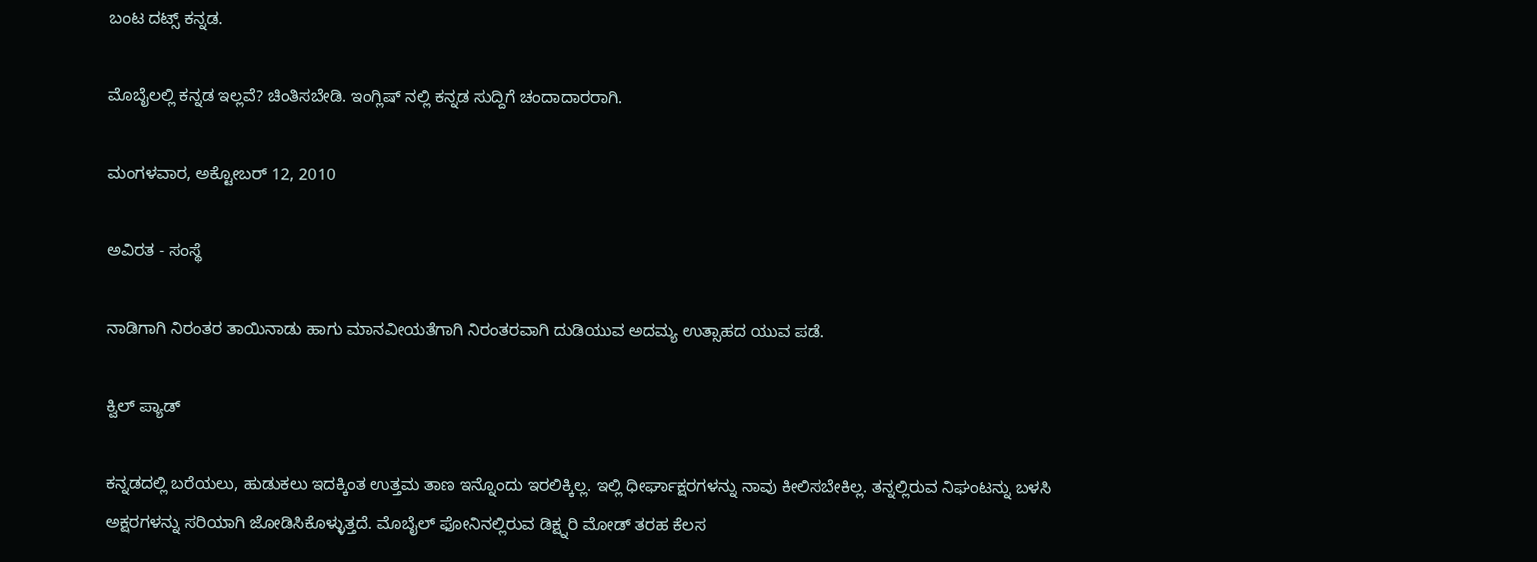ಬಂಟ ದಟ್ಸ್ ಕನ್ನಡ.

ಮೊಬೈಲಲ್ಲಿ ಕನ್ನಡ ಇಲ್ಲವೆ? ಚಿಂತಿಸಬೇಡಿ. ಇಂಗ್ಲಿಷ್ ನಲ್ಲಿ ಕನ್ನಡ ಸುದ್ದಿಗೆ ಚಂದಾದಾರರಾಗಿ.

ಮಂಗಳವಾರ, ಅಕ್ಟೋಬರ್ 12, 2010

ಅವಿರತ - ಸಂಸ್ಥೆ

ನಾಡಿಗಾಗಿ ನಿರಂತರ ತಾಯಿನಾಡು ಹಾಗು ಮಾನವೀಯತೆಗಾಗಿ ನಿರಂತರವಾಗಿ ದುಡಿಯುವ ಅದಮ್ಯ ಉತ್ಸಾಹದ ಯುವ ಪಡೆ.

ಕ್ವಿಲ್ ಪ್ಯಾಡ್

ಕನ್ನಡದಲ್ಲಿ ಬರೆಯಲು, ಹುಡುಕಲು ಇದಕ್ಕಿಂತ ಉತ್ತಮ ತಾಣ ಇನ್ನೊಂದು ಇರಲಿಕ್ಕಿಲ್ಲ. ಇಲ್ಲಿ ಧೀರ್ಘಾಕ್ಷರಗಳನ್ನು ನಾವು ಕೀಲಿಸಬೇಕಿಲ್ಲ. ತನ್ನಲ್ಲಿರುವ ನಿಘಂಟನ್ನು ಬಳಸಿ ಅಕ್ಷರಗಳನ್ನು ಸರಿಯಾಗಿ ಜೋಡಿಸಿಕೊಳ್ಳುತ್ತದೆ. ಮೊಬೈಲ್ ಫೋನಿನಲ್ಲಿರುವ ಡಿಕ್ಷ್ನರಿ ಮೋಡ್ ತರಹ ಕೆಲಸ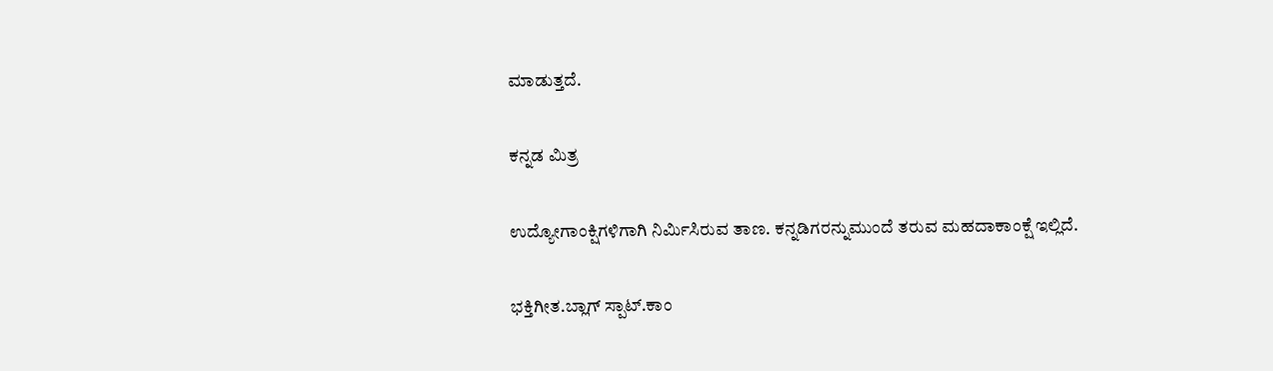ಮಾಡುತ್ತದೆ.

ಕನ್ನಡ ಮಿತ್ರ

ಉದ್ಯೋಗಾಂಕ್ಷಿಗಳಿಗಾಗಿ ನಿರ್ಮಿಸಿರುವ ತಾಣ. ಕನ್ನಡಿಗರನ್ನುಮುಂದೆ ತರುವ ಮಹದಾಕಾಂಕ್ಷೆ ಇಲ್ಲಿದೆ.

ಭಕ್ತಿಗೀತ.ಬ್ಲಾಗ್ ಸ್ಪಾಟ್.ಕಾಂ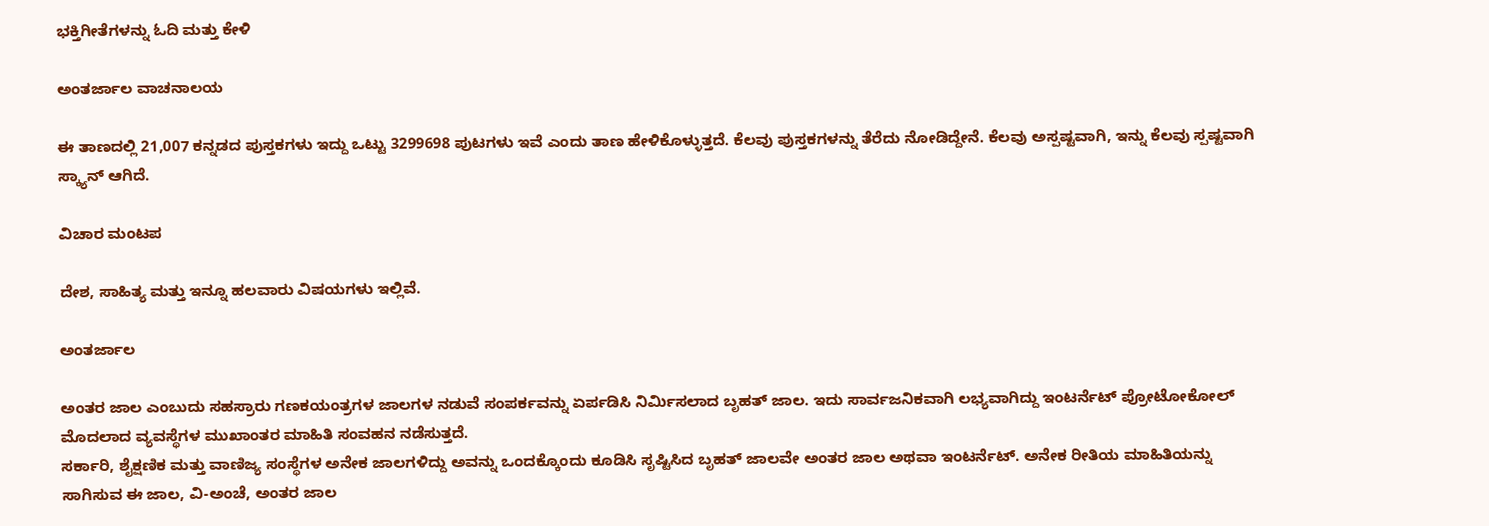ಭಕ್ತಿಗೀತೆಗಳನ್ನು ಓದಿ ಮತ್ತು ಕೇಳಿ

ಅಂತರ್ಜಾಲ ವಾಚನಾಲಯ

ಈ ತಾಣದಲ್ಲಿ 21,007 ಕನ್ನಡದ ಪುಸ್ತಕಗಳು ಇದ್ದು ಒಟ್ಟು 3299698 ಪುಟಗಳು ಇವೆ ಎಂದು ತಾಣ ಹೇಳಿಕೊಳ್ಳುತ್ತದೆ. ಕೆಲವು ಪುಸ್ತಕಗಳನ್ನು ತೆರೆದು ನೋಡಿದ್ದೇನೆ. ಕೆಲವು ಅಸ್ಪಷ್ಟವಾಗಿ, ಇನ್ನು ಕೆಲವು ಸ್ಪಷ್ಟವಾಗಿ ಸ್ಕ್ಯಾನ್ ಆಗಿದೆ.

ವಿಚಾರ ಮಂಟಪ

ದೇಶ, ಸಾಹಿತ್ಯ ಮತ್ತು ಇನ್ನೂ ಹಲವಾರು ವಿಷಯಗಳು ಇಲ್ಲಿವೆ.

ಅಂತರ್ಜಾಲ

ಅಂತರ ಜಾಲ ಎಂಬುದು ಸಹಸ್ರಾರು ಗಣಕಯಂತ್ರಗಳ ಜಾಲಗಳ ನಡುವೆ ಸಂಪರ್ಕವನ್ನು ಏರ್ಪಡಿಸಿ ನಿರ್ಮಿಸಲಾದ ಬೃಹತ್ ಜಾಲ. ಇದು ಸಾರ್ವಜನಿಕವಾಗಿ ಲಭ್ಯವಾಗಿದ್ದು ಇಂಟರ್ನೆಟ್ ಪ್ರೋಟೋಕೋಲ್ ಮೊದಲಾದ ವ್ಯವಸ್ಥೆಗಳ ಮುಖಾಂತರ ಮಾಹಿತಿ ಸಂವಹನ ನಡೆಸುತ್ತದೆ.
ಸರ್ಕಾರಿ, ಶೈಕ್ಷಣಿಕ ಮತ್ತು ವಾಣಿಜ್ಯ ಸಂಸ್ಥೆಗಳ ಅನೇಕ ಜಾಲಗಳಿದ್ದು ಅವನ್ನು ಒಂದಕ್ಕೊಂದು ಕೂಡಿಸಿ ಸೃಷ್ಟಿಸಿದ ಬೃಹತ್ ಜಾಲವೇ ಅಂತರ ಜಾಲ ಅಥವಾ ಇಂಟರ್ನೆಟ್. ಅನೇಕ ರೀತಿಯ ಮಾಹಿತಿಯನ್ನು ಸಾಗಿಸುವ ಈ ಜಾಲ, ವಿ-ಅಂಚೆ, ಅಂತರ ಜಾಲ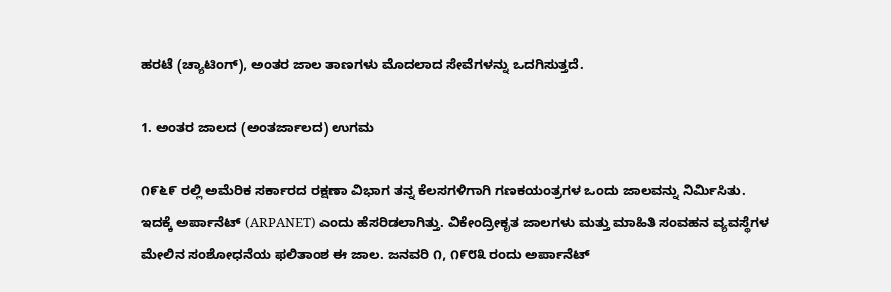ಹರಟೆ (ಚ್ಯಾಟಿಂಗ್), ಅಂತರ ಜಾಲ ತಾಣಗಳು ಮೊದಲಾದ ಸೇವೆಗಳನ್ನು ಒದಗಿಸುತ್ತದೆ.

1. ಅಂತರ ಜಾಲದ (ಅಂತರ್ಜಾಲದ) ಉಗಮ

೧೯೬೯ ರಲ್ಲಿ ಅಮೆರಿಕ ಸರ್ಕಾರದ ರಕ್ಷಣಾ ವಿಭಾಗ ತನ್ನ ಕೆಲಸಗಳಿಗಾಗಿ ಗಣಕಯಂತ್ರಗಳ ಒಂದು ಜಾಲವನ್ನು ನಿರ್ಮಿಸಿತು. ಇದಕ್ಕೆ ಅರ್ಪಾನೆಟ್ (ARPANET) ಎಂದು ಹೆಸರಿಡಲಾಗಿತ್ತು. ವಿಕೇಂದ್ರೀಕೃತ ಜಾಲಗಳು ಮತ್ತು ಮಾಹಿತಿ ಸಂವಹನ ವ್ಯವಸ್ಥೆಗಳ ಮೇಲಿನ ಸಂಶೋಧನೆಯ ಫಲಿತಾಂಶ ಈ ಜಾಲ. ಜನವರಿ ೧, ೧೯೮೩ ರಂದು ಅರ್ಪಾನೆಟ್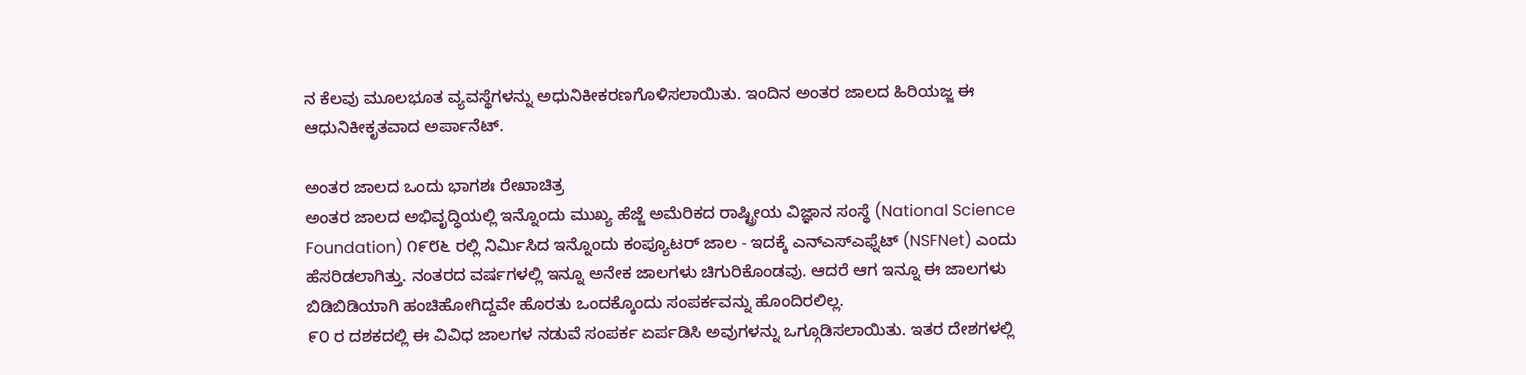ನ ಕೆಲವು ಮೂಲಭೂತ ವ್ಯವಸ್ಥೆಗಳನ್ನು ಅಧುನಿಕೀಕರಣಗೊಳಿಸಲಾಯಿತು. ಇಂದಿನ ಅಂತರ ಜಾಲದ ಹಿರಿಯಜ್ಜ ಈ ಆಧುನಿಕೀಕೃತವಾದ ಅರ್ಪಾನೆಟ್.

ಅಂತರ ಜಾಲದ ಒಂದು ಭಾಗಶಃ ರೇಖಾಚಿತ್ರ
ಅಂತರ ಜಾಲದ ಅಭಿವೃದ್ಧಿಯಲ್ಲಿ ಇನ್ನೊಂದು ಮುಖ್ಯ ಹೆಜ್ಜೆ ಅಮೆರಿಕದ ರಾಷ್ಟ್ರೀಯ ವಿಜ್ಞಾನ ಸಂಸ್ಥೆ (National Science Foundation) ೧೯೮೬ ರಲ್ಲಿ ನಿರ್ಮಿಸಿದ ಇನ್ನೊಂದು ಕಂಪ್ಯೂಟರ್ ಜಾಲ - ಇದಕ್ಕೆ ಎನ್ಎಸ್ಎಫ್ನೆಟ್ (NSFNet) ಎಂದು ಹೆಸರಿಡಲಾಗಿತ್ತು. ನಂತರದ ವರ್ಷಗಳಲ್ಲಿ ಇನ್ನೂ ಅನೇಕ ಜಾಲಗಳು ಚಿಗುರಿಕೊಂಡವು. ಆದರೆ ಆಗ ಇನ್ನೂ ಈ ಜಾಲಗಳು ಬಿಡಿಬಿಡಿಯಾಗಿ ಹಂಚಿಹೋಗಿದ್ದವೇ ಹೊರತು ಒಂದಕ್ಕೊಂದು ಸಂಪರ್ಕವನ್ನು ಹೊಂದಿರಲಿಲ್ಲ.
೯೦ ರ ದಶಕದಲ್ಲಿ ಈ ವಿವಿಧ ಜಾಲಗಳ ನಡುವೆ ಸಂಪರ್ಕ ಏರ್ಪಡಿಸಿ ಅವುಗಳನ್ನು ಒಗ್ಗೂಡಿಸಲಾಯಿತು. ಇತರ ದೇಶಗಳಲ್ಲಿ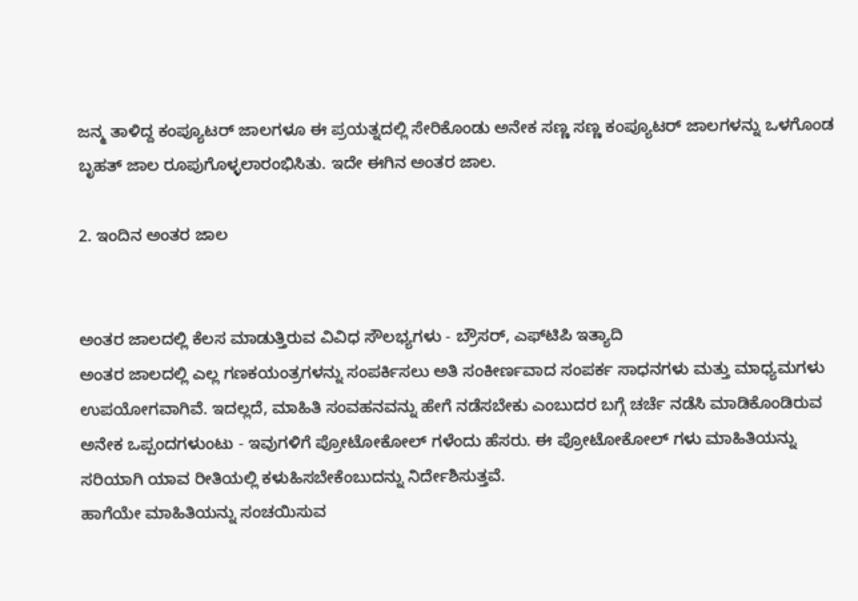ಜನ್ಮ ತಾಳಿದ್ದ ಕಂಪ್ಯೂಟರ್ ಜಾಲಗಳೂ ಈ ಪ್ರಯತ್ನದಲ್ಲಿ ಸೇರಿಕೊಂಡು ಅನೇಕ ಸಣ್ಣ ಸಣ್ಣ ಕಂಪ್ಯೂಟರ್ ಜಾಲಗಳನ್ನು ಒಳಗೊಂಡ ಬೃಹತ್ ಜಾಲ ರೂಪುಗೊಳ್ಳಲಾರಂಭಿಸಿತು. ಇದೇ ಈಗಿನ ಅಂತರ ಜಾಲ.

2. ಇಂದಿನ ಅಂತರ ಜಾಲ


ಅಂತರ ಜಾಲದಲ್ಲಿ ಕೆಲಸ ಮಾಡುತ್ತಿರುವ ವಿವಿಧ ಸೌಲಭ್ಯಗಳು - ಬ್ರೌಸರ್, ಎಫ್‍ಟಿಪಿ ಇತ್ಯಾದಿ
ಅಂತರ ಜಾಲದಲ್ಲಿ ಎಲ್ಲ ಗಣಕಯಂತ್ರಗಳನ್ನು ಸಂಪರ್ಕಿಸಲು ಅತಿ ಸಂಕೀರ್ಣವಾದ ಸಂಪರ್ಕ ಸಾಧನಗಳು ಮತ್ತು ಮಾಧ್ಯಮಗಳು ಉಪಯೋಗವಾಗಿವೆ. ಇದಲ್ಲದೆ, ಮಾಹಿತಿ ಸಂವಹನವನ್ನು ಹೇಗೆ ನಡೆಸಬೇಕು ಎಂಬುದರ ಬಗ್ಗೆ ಚರ್ಚೆ ನಡೆಸಿ ಮಾಡಿಕೊಂಡಿರುವ ಅನೇಕ ಒಪ್ಪಂದಗಳುಂಟು - ಇವುಗಳಿಗೆ ಪ್ರೋಟೋಕೋಲ್ ಗಳೆಂದು ಹೆಸರು. ಈ ಪ್ರೋಟೋಕೋಲ್ ಗಳು ಮಾಹಿತಿಯನ್ನು ಸರಿಯಾಗಿ ಯಾವ ರೀತಿಯಲ್ಲಿ ಕಳುಹಿಸಬೇಕೆಂಬುದನ್ನು ನಿರ್ದೇಶಿಸುತ್ತವೆ.
ಹಾಗೆಯೇ ಮಾಹಿತಿಯನ್ನು ಸಂಚಯಿಸುವ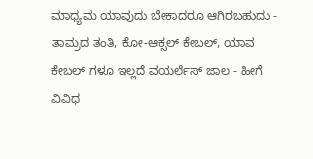ಮಾಧ್ಯಮ ಯಾವುದು ಬೇಕಾದರೂ ಆಗಿರಬಹುದು - ತಾಮ್ರದ ತಂತಿ, ಕೋ-ಆಕ್ಸಲ್ ಕೇಬಲ್, ಯಾವ ಕೇಬಲ್ ಗಳೂ ಇಲ್ಲದೆ ವಯರ್ಲೆಸ್ ಜಾಲ - ಹೀಗೆ ವಿವಿಧ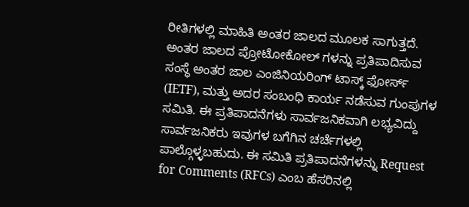ರೀತಿಗಳಲ್ಲಿ ಮಾಹಿತಿ ಅಂತರ ಜಾಲದ ಮೂಲಕ ಸಾಗುತ್ತದೆ.
ಅಂತರ ಜಾಲದ ಪ್ರೋಟೋಕೋಲ್ ಗಳನ್ನು ಪ್ರತಿಪಾದಿಸುವ ಸಂಸ್ಥೆ ಅಂತರ ಜಾಲ ಎಂಜಿನಿಯರಿಂಗ್ ಟಾಸ್ಕ್ ಫೋರ್ಸ್ (IETF), ಮತ್ತು ಅದರ ಸಂಬಂಧಿ ಕಾರ್ಯ ನಡೆಸುವ ಗುಂಪುಗಳ ಸಮಿತಿ. ಈ ಪ್ರತಿಪಾದನೆಗಳು ಸಾರ್ವಜನಿಕವಾಗಿ ಲಭ್ಯವಿದ್ದು ಸಾರ್ವಜನಿಕರು ಇವುಗಳ ಬಗೆಗಿನ ಚರ್ಚೆಗಳಲ್ಲಿ ಪಾಲ್ಗೊಳ್ಳಬಹುದು. ಈ ಸಮಿತಿ ಪ್ರತಿಪಾದನೆಗಳನ್ನು Request for Comments (RFCs) ಎಂಬ ಹೆಸರಿನಲ್ಲಿ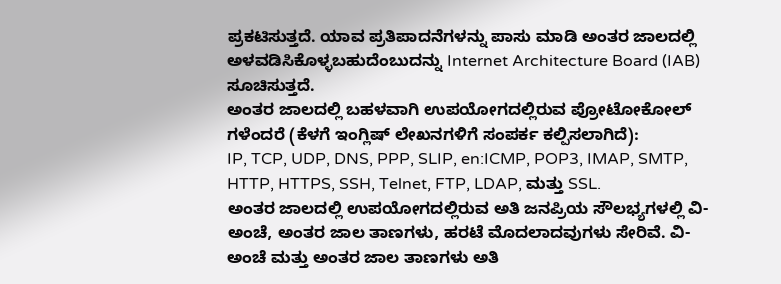ಪ್ರಕಟಿಸುತ್ತದೆ. ಯಾವ ಪ್ರತಿಪಾದನೆಗಳನ್ನು ಪಾಸು ಮಾಡಿ ಅಂತರ ಜಾಲದಲ್ಲಿ ಅಳವಡಿಸಿಕೊಳ್ಳಬಹುದೆಂಬುದನ್ನು Internet Architecture Board (IAB) ಸೂಚಿಸುತ್ತದೆ.
ಅಂತರ ಜಾಲದಲ್ಲಿ ಬಹಳವಾಗಿ ಉಪಯೋಗದಲ್ಲಿರುವ ಪ್ರೋಟೋಕೋಲ್ ಗಳೆಂದರೆ (ಕೆಳಗೆ ಇಂಗ್ಲಿಷ್ ಲೇಖನಗಳಿಗೆ ಸಂಪರ್ಕ ಕಲ್ಪಿಸಲಾಗಿದೆ):
IP, TCP, UDP, DNS, PPP, SLIP, en:ICMP, POP3, IMAP, SMTP, HTTP, HTTPS, SSH, Telnet, FTP, LDAP, ಮತ್ತು SSL.
ಅಂತರ ಜಾಲದಲ್ಲಿ ಉಪಯೋಗದಲ್ಲಿರುವ ಅತಿ ಜನಪ್ರಿಯ ಸೌಲಭ್ಯಗಳಲ್ಲಿ ವಿ-ಅಂಚೆ, ಅಂತರ ಜಾಲ ತಾಣಗಳು, ಹರಟೆ ಮೊದಲಾದವುಗಳು ಸೇರಿವೆ. ವಿ-ಅಂಚೆ ಮತ್ತು ಅಂತರ ಜಾಲ ತಾಣಗಳು ಅತಿ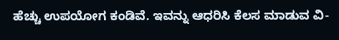ಹೆಚ್ಚು ಉಪಯೋಗ ಕಂಡಿವೆ. ಇವನ್ನು ಆಧರಿಸಿ ಕೆಲಸ ಮಾಡುವ ವಿ-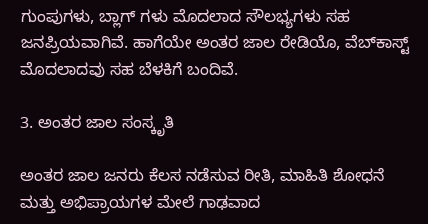ಗುಂಪುಗಳು, ಬ್ಲಾಗ್ ಗಳು ಮೊದಲಾದ ಸೌಲಭ್ಯಗಳು ಸಹ ಜನಪ್ರಿಯವಾಗಿವೆ. ಹಾಗೆಯೇ ಅಂತರ ಜಾಲ ರೇಡಿಯೊ, ವೆಬ್‍ಕಾಸ್ಟ್ ಮೊದಲಾದವು ಸಹ ಬೆಳಕಿಗೆ ಬಂದಿವೆ.

3. ಅಂತರ ಜಾಲ ಸಂಸ್ಕೃತಿ

ಅಂತರ ಜಾಲ ಜನರು ಕೆಲಸ ನಡೆಸುವ ರೀತಿ, ಮಾಹಿತಿ ಶೋಧನೆ ಮತ್ತು ಅಭಿಪ್ರಾಯಗಳ ಮೇಲೆ ಗಾಢವಾದ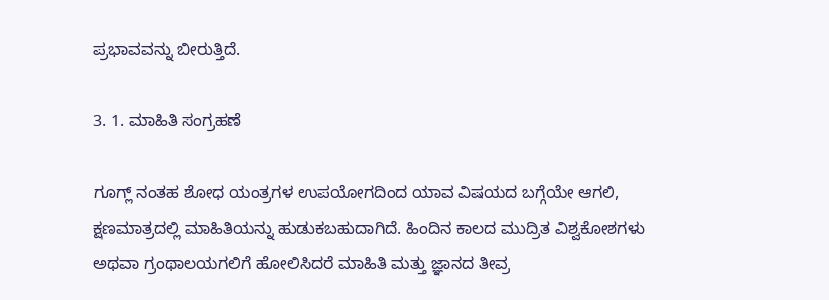ಪ್ರಭಾವವನ್ನು ಬೀರುತ್ತಿದೆ.

3. 1. ಮಾಹಿತಿ ಸಂಗ್ರಹಣೆ

ಗೂಗ್ಲ್ ನಂತಹ ಶೋಧ ಯಂತ್ರಗಳ ಉಪಯೋಗದಿಂದ ಯಾವ ವಿಷಯದ ಬಗ್ಗೆಯೇ ಆಗಲಿ, ಕ್ಷಣಮಾತ್ರದಲ್ಲಿ ಮಾಹಿತಿಯನ್ನು ಹುಡುಕಬಹುದಾಗಿದೆ. ಹಿಂದಿನ ಕಾಲದ ಮುದ್ರಿತ ವಿಶ್ವಕೋಶಗಳು ಅಥವಾ ಗ್ರಂಥಾಲಯಗಲಿಗೆ ಹೋಲಿಸಿದರೆ ಮಾಹಿತಿ ಮತ್ತು ಜ್ಞಾನದ ತೀವ್ರ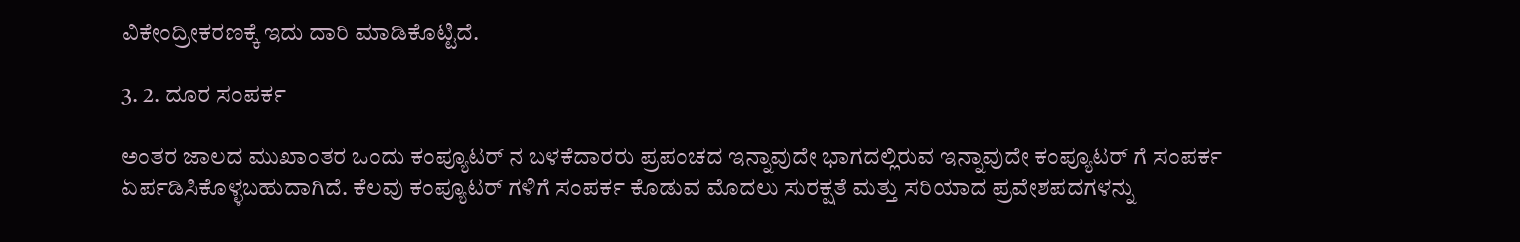ವಿಕೇಂದ್ರೀಕರಣಕ್ಕೆ ಇದು ದಾರಿ ಮಾಡಿಕೊಟ್ಟಿದೆ.

3. 2. ದೂರ ಸಂಪರ್ಕ

ಅಂತರ ಜಾಲದ ಮುಖಾಂತರ ಒಂದು ಕಂಪ್ಯೂಟರ್ ನ ಬಳಕೆದಾರರು ಪ್ರಪಂಚದ ಇನ್ನಾವುದೇ ಭಾಗದಲ್ಲಿರುವ ಇನ್ನಾವುದೇ ಕಂಪ್ಯೂಟರ್ ಗೆ ಸಂಪರ್ಕ ಏರ್ಪಡಿಸಿಕೊಳ್ಳಬಹುದಾಗಿದೆ. ಕೆಲವು ಕಂಪ್ಯೂಟರ್ ಗಳಿಗೆ ಸಂಪರ್ಕ ಕೊಡುವ ಮೊದಲು ಸುರಕ್ಷತೆ ಮತ್ತು ಸರಿಯಾದ ಪ್ರವೇಶಪದಗಳನ್ನು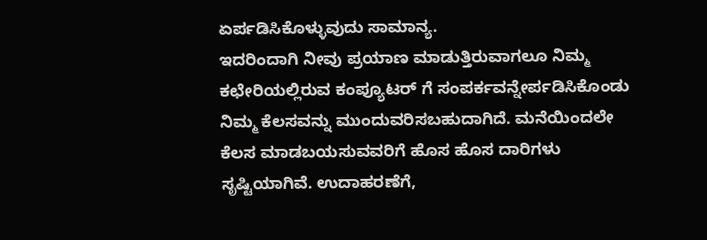ಏರ್ಪಡಿಸಿಕೊಳ್ಳುವುದು ಸಾಮಾನ್ಯ.
ಇದರಿಂದಾಗಿ ನೀವು ಪ್ರಯಾಣ ಮಾಡುತ್ತಿರುವಾಗಲೂ ನಿಮ್ಮ ಕಛೇರಿಯಲ್ಲಿರುವ ಕಂಪ್ಯೂಟರ್ ಗೆ ಸಂಪರ್ಕವನ್ನೇರ್ಪಡಿಸಿಕೊಂಡು ನಿಮ್ಮ ಕೆಲಸವನ್ನು ಮುಂದುವರಿಸಬಹುದಾಗಿದೆ. ಮನೆಯಿಂದಲೇ ಕೆಲಸ ಮಾಡಬಯಸುವವರಿಗೆ ಹೊಸ ಹೊಸ ದಾರಿಗಳು ಸೃಷ್ಟಿಯಾಗಿವೆ. ಉದಾಹರಣೆಗೆ,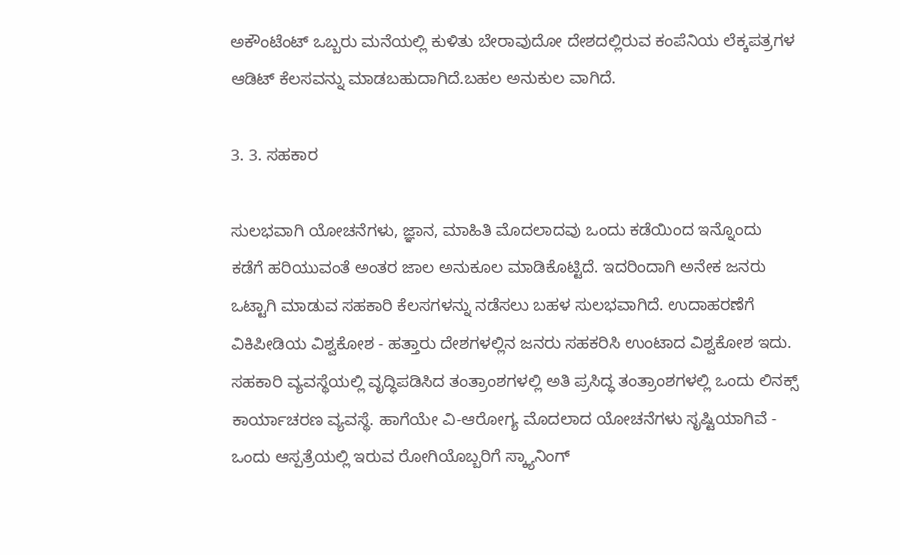ಅಕೌಂಟೆಂಟ್ ಒಬ್ಬರು ಮನೆಯಲ್ಲಿ ಕುಳಿತು ಬೇರಾವುದೋ ದೇಶದಲ್ಲಿರುವ ಕಂಪೆನಿಯ ಲೆಕ್ಕಪತ್ರಗಳ ಆಡಿಟ್ ಕೆಲಸವನ್ನು ಮಾಡಬಹುದಾಗಿದೆ.ಬಹಲ ಅನುಕುಲ ವಾಗಿದೆ.

3. 3. ಸಹಕಾರ

ಸುಲಭವಾಗಿ ಯೋಚನೆಗಳು, ಜ್ಞಾನ, ಮಾಹಿತಿ ಮೊದಲಾದವು ಒಂದು ಕಡೆಯಿಂದ ಇನ್ನೊಂದು ಕಡೆಗೆ ಹರಿಯುವಂತೆ ಅಂತರ ಜಾಲ ಅನುಕೂಲ ಮಾಡಿಕೊಟ್ಟಿದೆ. ಇದರಿಂದಾಗಿ ಅನೇಕ ಜನರು ಒಟ್ಟಾಗಿ ಮಾಡುವ ಸಹಕಾರಿ ಕೆಲಸಗಳನ್ನು ನಡೆಸಲು ಬಹಳ ಸುಲಭವಾಗಿದೆ. ಉದಾಹರಣೆಗೆ ವಿಕಿಪೀಡಿಯ ವಿಶ್ವಕೋಶ - ಹತ್ತಾರು ದೇಶಗಳಲ್ಲಿನ ಜನರು ಸಹಕರಿಸಿ ಉಂಟಾದ ವಿಶ್ವಕೋಶ ಇದು.
ಸಹಕಾರಿ ವ್ಯವಸ್ಥೆಯಲ್ಲಿ ವೃದ್ಧಿಪಡಿಸಿದ ತಂತ್ರಾಂಶಗಳಲ್ಲಿ ಅತಿ ಪ್ರಸಿದ್ಧ ತಂತ್ರಾಂಶಗಳಲ್ಲಿ ಒಂದು ಲಿನಕ್ಸ್ ಕಾರ್ಯಾಚರಣ ವ್ಯವಸ್ಥೆ. ಹಾಗೆಯೇ ವಿ-ಆರೋಗ್ಯ ಮೊದಲಾದ ಯೋಚನೆಗಳು ಸೃಷ್ಟಿಯಾಗಿವೆ - ಒಂದು ಆಸ್ಪತ್ರೆಯಲ್ಲಿ ಇರುವ ರೋಗಿಯೊಬ್ಬರಿಗೆ ಸ್ಕ್ಯಾನಿಂಗ್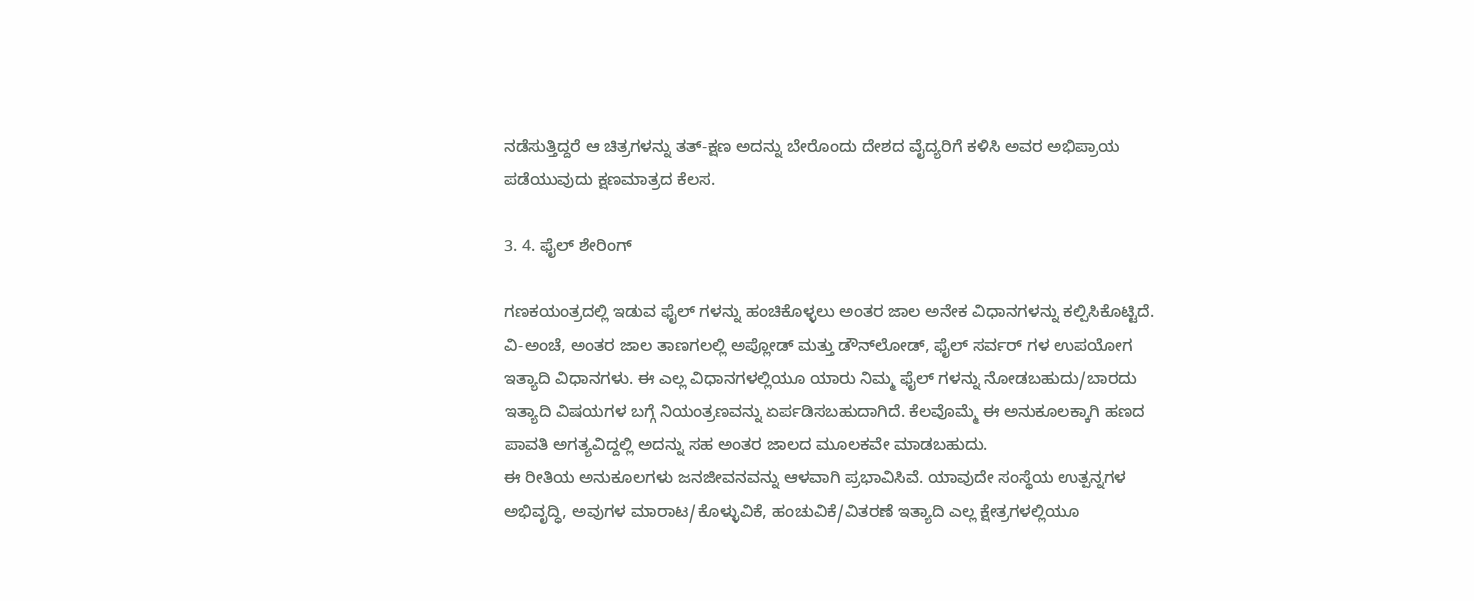ನಡೆಸುತ್ತಿದ್ದರೆ ಆ ಚಿತ್ರಗಳನ್ನು ತತ್-ಕ್ಷಣ ಅದನ್ನು ಬೇರೊಂದು ದೇಶದ ವೈದ್ಯರಿಗೆ ಕಳಿಸಿ ಅವರ ಅಭಿಪ್ರಾಯ ಪಡೆಯುವುದು ಕ್ಷಣಮಾತ್ರದ ಕೆಲಸ.

3. 4. ಫೈಲ್ ಶೇರಿಂಗ್

ಗಣಕಯಂತ್ರದಲ್ಲಿ ಇಡುವ ಫೈಲ್ ಗಳನ್ನು ಹಂಚಿಕೊಳ್ಳಲು ಅಂತರ ಜಾಲ ಅನೇಕ ವಿಧಾನಗಳನ್ನು ಕಲ್ಪಿಸಿಕೊಟ್ಟಿದೆ. ವಿ-ಅಂಚೆ, ಅಂತರ ಜಾಲ ತಾಣಗಲಲ್ಲಿ ಅಪ್ಲೋಡ್ ಮತ್ತು ಡೌನ್‍ಲೋಡ್, ಫೈಲ್ ಸರ್ವರ್ ಗಳ ಉಪಯೋಗ ಇತ್ಯಾದಿ ವಿಧಾನಗಳು. ಈ ಎಲ್ಲ ವಿಧಾನಗಳಲ್ಲಿಯೂ ಯಾರು ನಿಮ್ಮ ಫೈಲ್ ಗಳನ್ನು ನೋಡಬಹುದು/ಬಾರದು ಇತ್ಯಾದಿ ವಿಷಯಗಳ ಬಗ್ಗೆ ನಿಯಂತ್ರಣವನ್ನು ಏರ್ಪಡಿಸಬಹುದಾಗಿದೆ. ಕೆಲವೊಮ್ಮೆ ಈ ಅನುಕೂಲಕ್ಕಾಗಿ ಹಣದ ಪಾವತಿ ಅಗತ್ಯವಿದ್ದಲ್ಲಿ ಅದನ್ನು ಸಹ ಅಂತರ ಜಾಲದ ಮೂಲಕವೇ ಮಾಡಬಹುದು.
ಈ ರೀತಿಯ ಅನುಕೂಲಗಳು ಜನಜೀವನವನ್ನು ಆಳವಾಗಿ ಪ್ರಭಾವಿಸಿವೆ. ಯಾವುದೇ ಸಂಸ್ಥೆಯ ಉತ್ಪನ್ನಗಳ ಅಭಿವೃದ್ಧಿ, ಅವುಗಳ ಮಾರಾಟ/ಕೊಳ್ಳುವಿಕೆ, ಹಂಚುವಿಕೆ/ವಿತರಣೆ ಇತ್ಯಾದಿ ಎಲ್ಲ ಕ್ಷೇತ್ರಗಳಲ್ಲಿಯೂ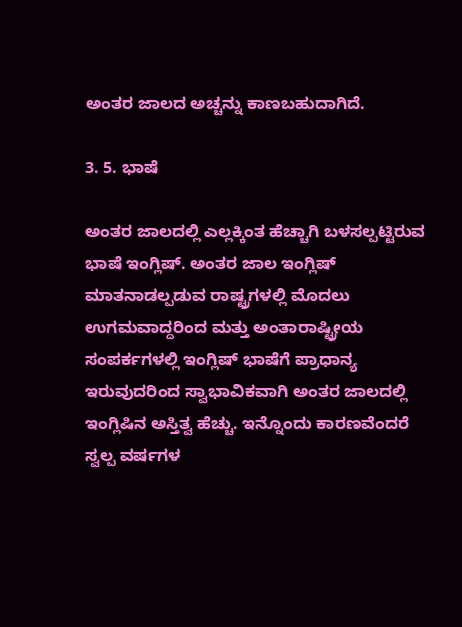ಅಂತರ ಜಾಲದ ಅಚ್ಚನ್ನು ಕಾಣಬಹುದಾಗಿದೆ.

3. 5. ಭಾಷೆ

ಅಂತರ ಜಾಲದಲ್ಲಿ ಎಲ್ಲಕ್ಕಿಂತ ಹೆಚ್ಚಾಗಿ ಬಳಸಲ್ಪಟ್ಟಿರುವ ಭಾಷೆ ಇಂಗ್ಲಿಷ್. ಅಂತರ ಜಾಲ ಇಂಗ್ಲಿಷ್ ಮಾತನಾಡಲ್ಪಡುವ ರಾಷ್ಟ್ರಗಳಲ್ಲಿ ಮೊದಲು ಉಗಮವಾದ್ದರಿಂದ ಮತ್ತು ಅಂತಾರಾಷ್ಟ್ರೀಯ ಸಂಪರ್ಕಗಳಲ್ಲಿ ಇಂಗ್ಲಿಷ್ ಭಾಷೆಗೆ ಪ್ರಾಧಾನ್ಯ ಇರುವುದರಿಂದ ಸ್ವಾಭಾವಿಕವಾಗಿ ಅಂತರ ಜಾಲದಲ್ಲಿ ಇಂಗ್ಲಿಷಿನ ಅಸ್ತಿತ್ವ ಹೆಚ್ಚು. ಇನ್ನೊಂದು ಕಾರಣವೆಂದರೆ ಸ್ವಲ್ಪ ವರ್ಷಗಳ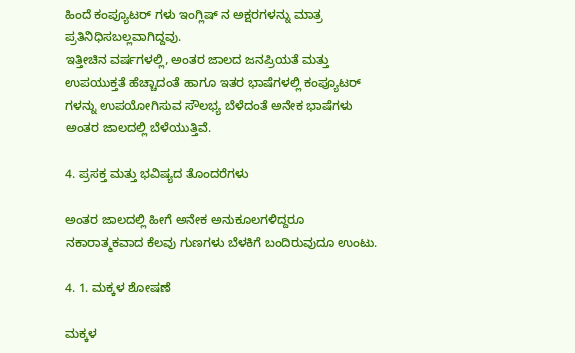ಹಿಂದೆ ಕಂಪ್ಯೂಟರ್ ಗಳು ಇಂಗ್ಲಿಷ್ ನ ಅಕ್ಷರಗಳನ್ನು ಮಾತ್ರ ಪ್ರತಿನಿಧಿಸಬಲ್ಲವಾಗಿದ್ದವು.
ಇತ್ತೀಚಿನ ವರ್ಷಗಳಲ್ಲಿ, ಅಂತರ ಜಾಲದ ಜನಪ್ರಿಯತೆ ಮತ್ತು ಉಪಯುಕ್ತತೆ ಹೆಚ್ಚಾದಂತೆ ಹಾಗೂ ಇತರ ಭಾಷೆಗಳಲ್ಲಿ ಕಂಪ್ಯೂಟರ್ ಗಳನ್ನು ಉಪಯೋಗಿಸುವ ಸೌಲಭ್ಯ ಬೆಳೆದಂತೆ ಅನೇಕ ಭಾಷೆಗಳು ಅಂತರ ಜಾಲದಲ್ಲಿ ಬೆಳೆಯುತ್ತಿವೆ.

4. ಪ್ರಸಕ್ತ ಮತ್ತು ಭವಿಷ್ಯದ ತೊಂದರೆಗಳು

ಅಂತರ ಜಾಲದಲ್ಲಿ ಹೀಗೆ ಅನೇಕ ಅನುಕೂಲಗಳಿದ್ದರೂ ನಕಾರಾತ್ಮಕವಾದ ಕೆಲವು ಗುಣಗಳು ಬೆಳಕಿಗೆ ಬಂದಿರುವುದೂ ಉಂಟು.

4. 1. ಮಕ್ಕಳ ಶೋಷಣೆ

ಮಕ್ಕಳ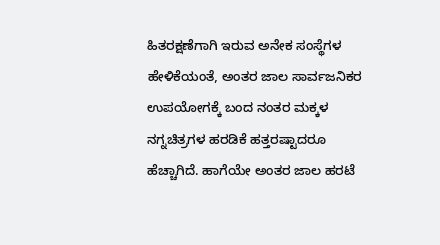ಹಿತರಕ್ಷಣೆಗಾಗಿ ಇರುವ ಅನೇಕ ಸಂಸ್ಥೆಗಳ ಹೇಳಿಕೆಯಂತೆ, ಅಂತರ ಜಾಲ ಸಾರ್ವಜನಿಕರ ಉಪಯೋಗಕ್ಕೆ ಬಂದ ನಂತರ ಮಕ್ಕಳ ನಗ್ನಚಿತ್ರಗಳ ಹರಡಿಕೆ ಹತ್ತರಷ್ಟಾದರೂ ಹೆಚ್ಚಾಗಿದೆ. ಹಾಗೆಯೇ ಅಂತರ ಜಾಲ ಹರಟೆ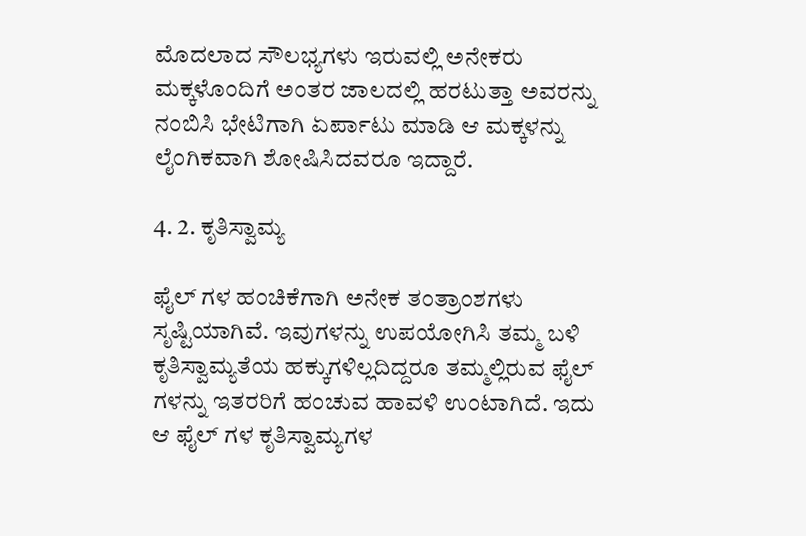ಮೊದಲಾದ ಸೌಲಭ್ಯಗಳು ಇರುವಲ್ಲಿ ಅನೇಕರು ಮಕ್ಕಳೊಂದಿಗೆ ಅಂತರ ಜಾಲದಲ್ಲಿ ಹರಟುತ್ತಾ ಅವರನ್ನು ನಂಬಿಸಿ ಭೇಟಿಗಾಗಿ ಏರ್ಪಾಟು ಮಾಡಿ ಆ ಮಕ್ಕಳನ್ನು ಲೈಂಗಿಕವಾಗಿ ಶೋಷಿಸಿದವರೂ ಇದ್ದಾರೆ.

4. 2. ಕೃತಿಸ್ವಾಮ್ಯ

ಫೈಲ್ ಗಳ ಹಂಚಿಕೆಗಾಗಿ ಅನೇಕ ತಂತ್ರಾಂಶಗಳು ಸೃಷ್ಟಿಯಾಗಿವೆ. ಇವುಗಳನ್ನು ಉಪಯೋಗಿಸಿ ತಮ್ಮ ಬಳಿ ಕೃತಿಸ್ವಾಮ್ಯತೆಯ ಹಕ್ಕುಗಳಿಲ್ಲದಿದ್ದರೂ ತಮ್ಮಲ್ಲಿರುವ ಫೈಲ್ ಗಳನ್ನು ಇತರರಿಗೆ ಹಂಚುವ ಹಾವಳಿ ಉಂಟಾಗಿದೆ. ಇದು ಆ ಫೈಲ್ ಗಳ ಕೃತಿಸ್ವಾಮ್ಯಗಳ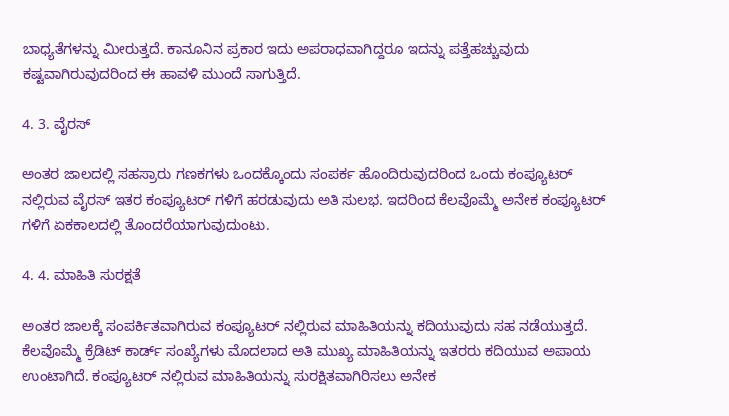ಬಾಧ್ಯತೆಗಳನ್ನು ಮೀರುತ್ತದೆ. ಕಾನೂನಿನ ಪ್ರಕಾರ ಇದು ಅಪರಾಧವಾಗಿದ್ದರೂ ಇದನ್ನು ಪತ್ತೆಹಚ್ಚುವುದು ಕಷ್ಟವಾಗಿರುವುದರಿಂದ ಈ ಹಾವಳಿ ಮುಂದೆ ಸಾಗುತ್ತಿದೆ.

4. 3. ವೈರಸ್

ಅಂತರ ಜಾಲದಲ್ಲಿ ಸಹಸ್ರಾರು ಗಣಕಗಳು ಒಂದಕ್ಕೊಂದು ಸಂಪರ್ಕ ಹೊಂದಿರುವುದರಿಂದ ಒಂದು ಕಂಪ್ಯೂಟರ್ ನಲ್ಲಿರುವ ವೈರಸ್ ಇತರ ಕಂಪ್ಯೂಟರ್ ಗಳಿಗೆ ಹರಡುವುದು ಅತಿ ಸುಲಭ. ಇದರಿಂದ ಕೆಲವೊಮ್ಮೆ ಅನೇಕ ಕಂಪ್ಯೂಟರ್ ಗಳಿಗೆ ಏಕಕಾಲದಲ್ಲಿ ತೊಂದರೆಯಾಗುವುದುಂಟು.

4. 4. ಮಾಹಿತಿ ಸುರಕ್ಷತೆ

ಅಂತರ ಜಾಲಕ್ಕೆ ಸಂಪರ್ಕಿತವಾಗಿರುವ ಕಂಪ್ಯೂಟರ್ ನಲ್ಲಿರುವ ಮಾಹಿತಿಯನ್ನು ಕದಿಯುವುದು ಸಹ ನಡೆಯುತ್ತದೆ. ಕೆಲವೊಮ್ಮೆ ಕ್ರೆಡಿಟ್ ಕಾರ್ಡ್ ಸಂಖ್ಯೆಗಳು ಮೊದಲಾದ ಅತಿ ಮುಖ್ಯ ಮಾಹಿತಿಯನ್ನು ಇತರರು ಕದಿಯುವ ಅಪಾಯ ಉಂಟಾಗಿದೆ. ಕಂಪ್ಯೂಟರ್ ನಲ್ಲಿರುವ ಮಾಹಿತಿಯನ್ನು ಸುರಕ್ಷಿತವಾಗಿರಿಸಲು ಅನೇಕ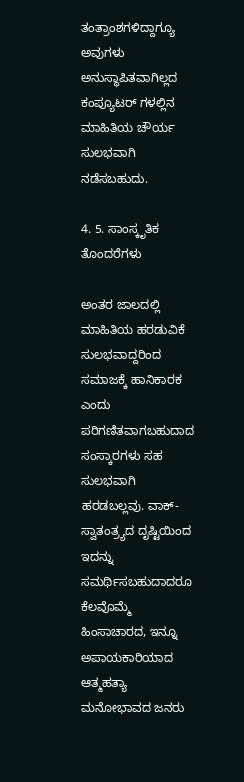ತಂತ್ರಾಂಶಗಳಿದ್ದಾಗ್ಯೂ ಅವುಗಳು ಅನುಸ್ಥಾಪಿತವಾಗಿಲ್ಲದ ಕಂಪ್ಯೂಟರ್ ಗಳಲ್ಲಿನ ಮಾಹಿತಿಯ ಚೌರ್ಯ ಸುಲಭವಾಗಿ ನಡೆಸಬಹುದು.

4. 5. ಸಾಂಸ್ಕೃತಿಕ ತೊಂದರೆಗಳು

ಅಂತರ ಜಾಲದಲ್ಲಿ ಮಾಹಿತಿಯ ಹರಡುವಿಕೆ ಸುಲಭವಾದ್ದರಿಂದ ಸಮಾಜಕ್ಕೆ ಹಾನಿಕಾರಕ ಎಂದು ಪರಿಗಣಿತವಾಗಬಹುದಾದ ಸಂಸ್ಕಾರಗಳು ಸಹ ಸುಲಭವಾಗಿ ಹರಡಬಲ್ಲವು. ವಾಕ್-ಸ್ವಾತಂತ್ರ್ಯದ ದೃಷ್ಟಿಯಿಂದ ಇದನ್ನು ಸಮರ್ಥಿಸಬಹುದಾದರೂ ಕೆಲವೊಮ್ಮೆ ಹಿಂಸಾಚಾರದ, ಇನ್ನೂ ಅಪಾಯಕಾರಿಯಾದ ಆತ್ಮಹತ್ಯಾ ಮನೋಭಾವದ ಜನರು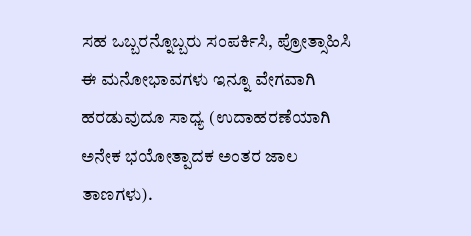ಸಹ ಒಬ್ಬರನ್ನೊಬ್ಬರು ಸಂಪರ್ಕಿಸಿ, ಪ್ರೋತ್ಸಾಹಿಸಿ ಈ ಮನೋಭಾವಗಳು ಇನ್ನೂ ವೇಗವಾಗಿ ಹರಡುವುದೂ ಸಾಧ್ಯ (ಉದಾಹರಣೆಯಾಗಿ ಅನೇಕ ಭಯೋತ್ಪಾದಕ ಅಂತರ ಜಾಲ ತಾಣಗಳು).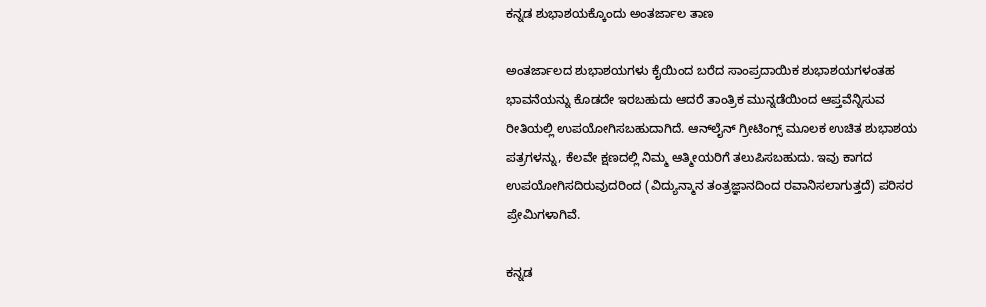ಕನ್ನಡ ಶುಭಾಶಯಕ್ಕೊಂದು ಅಂತರ್ಜಾಲ ತಾಣ

ಅಂತರ್ಜಾಲದ ಶುಭಾಶಯಗಳು ಕೈಯಿಂದ ಬರೆದ ಸಾಂಪ್ರದಾಯಿಕ ಶುಭಾಶಯಗಳಂತಹ ಭಾವನೆಯನ್ನು ಕೊಡದೇ ಇರಬಹುದು ಆದರೆ ತಾಂತ್ರಿಕ ಮುನ್ನಡೆಯಿಂದ ಆಪ್ತವೆನ್ನಿಸುವ ರೀತಿಯಲ್ಲಿ ಉಪಯೋಗಿಸಬಹುದಾಗಿದೆ. ಆನ್‌ಲೈನ್ ಗ್ರೀಟಿಂಗ್ಸ್ ಮೂಲಕ ಉಚಿತ ಶುಭಾಶಯ ಪತ್ರಗಳನ್ನು, ಕೆಲವೇ ಕ್ಷಣದಲ್ಲಿ ನಿಮ್ಮ ಆತ್ಮೀಯರಿಗೆ ತಲುಪಿಸಬಹುದು. ಇವು ಕಾಗದ ಉಪಯೋಗಿಸದಿರುವುದರಿಂದ (ವಿದ್ಯುನ್ಮಾನ ತಂತ್ರಜ್ಞಾನದಿಂದ ರವಾನಿಸಲಾಗುತ್ತದೆ) ಪರಿಸರ ಪ್ರೇಮಿಗಳಾಗಿವೆ.

ಕನ್ನಡ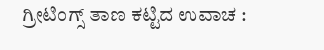ಗ್ರೀಟಿಂಗ್ಸ್ ತಾಣ ಕಟ್ಟಿದ ಉವಾಚ :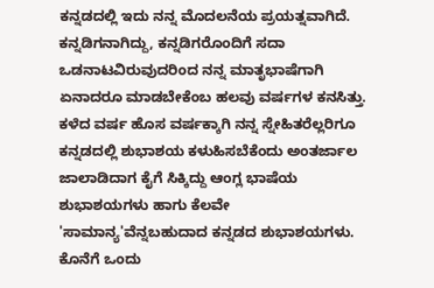ಕನ್ನಡದಲ್ಲಿ ಇದು ನನ್ನ ಮೊದಲನೆಯ ಪ್ರಯತ್ನವಾಗಿದೆ. ಕನ್ನಡಿಗನಾಗಿದ್ದು, ಕನ್ನಡಿಗರೊಂದಿಗೆ ಸದಾ ಒಡನಾಟವಿರುವುದರಿಂದ ನನ್ನ ಮಾತೃಭಾಷೆಗಾಗಿ ಏನಾದರೂ ಮಾಡಬೇಕೆಂಬ ಹಲವು ವರ್ಷಗಳ ಕನಸಿತ್ತು. ಕಳೆದ ವರ್ಷ ಹೊಸ ವರ್ಷಕ್ಕಾಗಿ ನನ್ನ ಸ್ನೇಹಿತರೆಲ್ಲರಿಗೂ ಕನ್ನಡದಲ್ಲಿ ಶುಭಾಶಯ ಕಳುಹಿಸಬೆಕೆಂದು ಅಂತರ್ಜಾಲ ಜಾಲಾಡಿದಾಗ ಕೈಗೆ ಸಿಕ್ಕಿದ್ದು ಆಂಗ್ಲ ಭಾಷೆಯ ಶುಭಾಶಯಗಳು ಹಾಗು ಕೆಲವೇ 'ಸಾಮಾನ್ಯ'ವೆನ್ನಬಹುದಾದ ಕನ್ನಡದ ಶುಭಾಶಯಗಳು. ಕೊನೆಗೆ ಒಂದು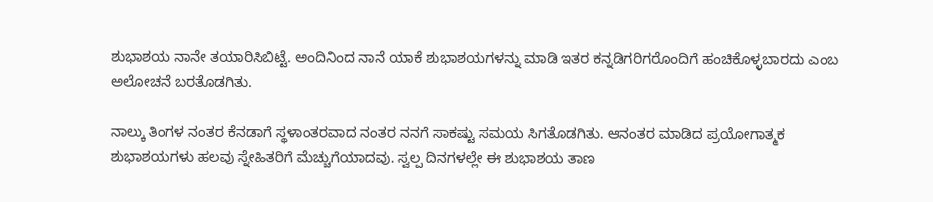ಶುಭಾಶಯ ನಾನೇ ತಯಾರಿಸಿಬಿಟ್ಟೆ. ಅಂದಿನಿಂದ ನಾನೆ ಯಾಕೆ ಶುಭಾಶಯಗಳನ್ನು ಮಾಡಿ ಇತರ ಕನ್ನಡಿಗರಿಗರೊಂದಿಗೆ ಹಂಚಿಕೊಳ್ಳಬಾರದು ಎಂಬ ಅಲೋಚನೆ ಬರತೊಡಗಿತು.

ನಾಲ್ಕು ತಿಂಗಳ ನಂತರ ಕೆನಡಾಗೆ ಸ್ಥಳಾಂತರವಾದ ನಂತರ ನನಗೆ ಸಾಕಷ್ಟು ಸಮಯ ಸಿಗತೊಡಗಿತು. ಆನಂತರ ಮಾಡಿದ ಪ್ರಯೋಗಾತ್ಮಕ ಶುಭಾಶಯಗಳು ಹಲವು ಸ್ನೇಹಿತರಿಗೆ ಮೆಚ್ಚುಗೆಯಾದವು. ಸ್ವಲ್ಪ ದಿನಗಳಲ್ಲೇ ಈ ಶುಭಾಶಯ ತಾಣ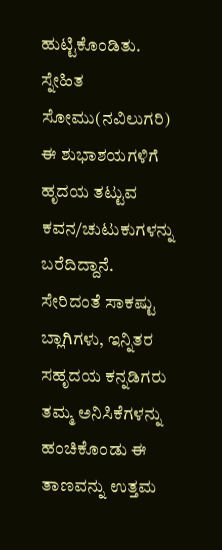ಹುಟ್ಟಿಕೊಂಡಿತು. ಸ್ನೇಹಿತ ಸೋಮು(ನವಿಲುಗರಿ) ಈ ಶುಭಾಶಯಗಳಿಗೆ ಹೃದಯ ತಟ್ಟುವ ಕವನ/ಚುಟುಕುಗಳನ್ನು ಬರೆದಿದ್ದಾನೆ. ಸೇರಿದಂತೆ ಸಾಕಷ್ಟು ಬ್ಲಾಗಿಗಳು, ಇನ್ನಿತರ ಸಹೃದಯ ಕನ್ನಡಿಗರು ತಮ್ಮ ಅನಿಸಿಕೆಗಳನ್ನು ಹಂಚಿಕೊಂಡು ಈ ತಾಣವನ್ನು ಉತ್ತಮ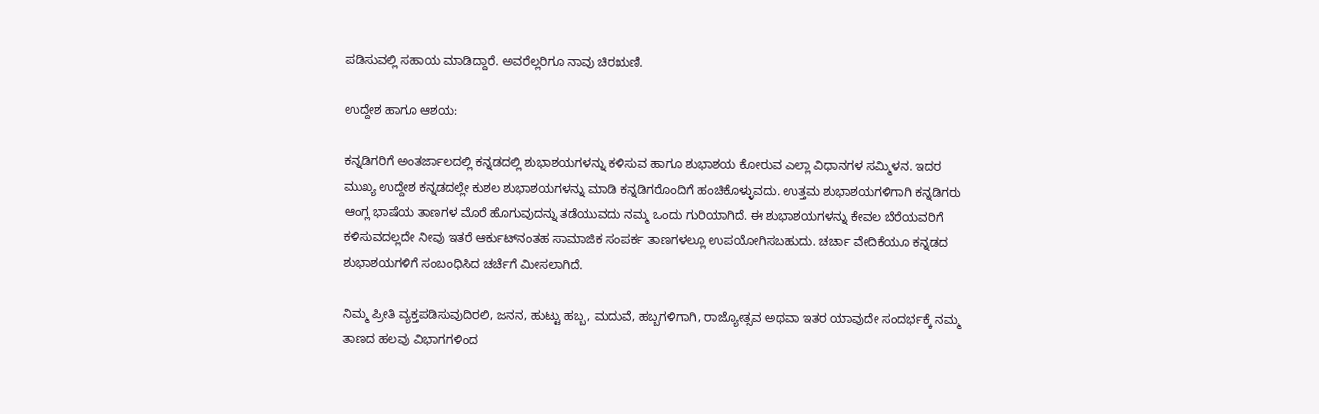ಪಡಿಸುವಲ್ಲಿ ಸಹಾಯ ಮಾಡಿದ್ದಾರೆ. ಅವರೆಲ್ಲರಿಗೂ ನಾವು ಚಿರಋಣಿ.

ಉದ್ದೇಶ ಹಾಗೂ ಆಶಯ:

ಕನ್ನಡಿಗರಿಗೆ ಅಂತರ್ಜಾಲದಲ್ಲಿ ಕನ್ನಡದಲ್ಲಿ ಶುಭಾಶಯಗಳನ್ನು ಕಳಿಸುವ ಹಾಗೂ ಶುಭಾಶಯ ಕೋರುವ ಎಲ್ಲಾ ವಿಧಾನಗಳ ಸಮ್ಮಿಳನ. ಇದರ ಮುಖ್ಯ ಉದ್ದೇಶ ಕನ್ನಡದಲ್ಲೇ ಕುಶಲ ಶುಭಾಶಯಗಳನ್ನು ಮಾಡಿ ಕನ್ನಡಿಗರೊಂದಿಗೆ ಹಂಚಿಕೊಳ್ಳುವದು. ಉತ್ತಮ ಶುಭಾಶಯಗಳಿಗಾಗಿ ಕನ್ನಡಿಗರು ಆಂಗ್ಲ ಭಾಷೆಯ ತಾಣಗಳ ಮೊರೆ ಹೊಗುವುದನ್ನು ತಡೆಯುವದು ನಮ್ಮ ಒಂದು ಗುರಿಯಾಗಿದೆ. ಈ ಶುಭಾಶಯಗಳನ್ನು ಕೇವಲ ಬೆರೆಯವರಿಗೆ ಕಳಿಸುವದಲ್ಲದೇ ನೀವು ಇತರೆ ಆರ್ಕುಟ್‌ನಂತಹ ಸಾಮಾಜಿಕ ಸಂಪರ್ಕ ತಾಣಗಳಲ್ಲೂ ಉಪಯೋಗಿಸಬಹುದು. ಚರ್ಚಾ ವೇದಿಕೆಯೂ ಕನ್ನಡದ ಶುಭಾಶಯಗಳಿಗೆ ಸಂಬಂಧಿಸಿದ ಚರ್ಚೆಗೆ ಮೀಸಲಾಗಿದೆ.

ನಿಮ್ಮ ಪ್ರೀತಿ ವ್ಯಕ್ತಪಡಿಸುವುದಿರಲಿ, ಜನನ, ಹುಟ್ಟು ಹಬ್ಬ, ಮದುವೆ, ಹಬ್ಬಗಳಿಗಾಗಿ, ರಾಜ್ಯೋತ್ಸವ ಅಥವಾ ಇತರ ಯಾವುದೇ ಸಂದರ್ಭಕ್ಕೆ ನಮ್ಮ ತಾಣದ ಹಲವು ವಿಭಾಗಗಳಿಂದ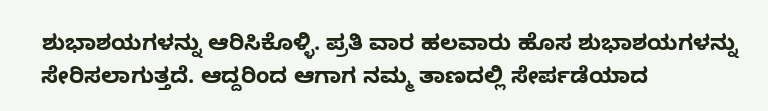ಶುಭಾಶಯಗಳನ್ನು ಆರಿಸಿಕೊಳ್ಳಿ. ಪ್ರತಿ ವಾರ ಹಲವಾರು ಹೊಸ ಶುಭಾಶಯಗಳನ್ನು ಸೇರಿಸಲಾಗುತ್ತದೆ. ಆದ್ದರಿಂದ ಆಗಾಗ ನಮ್ಮ ತಾಣದಲ್ಲಿ ಸೇರ್ಪಡೆಯಾದ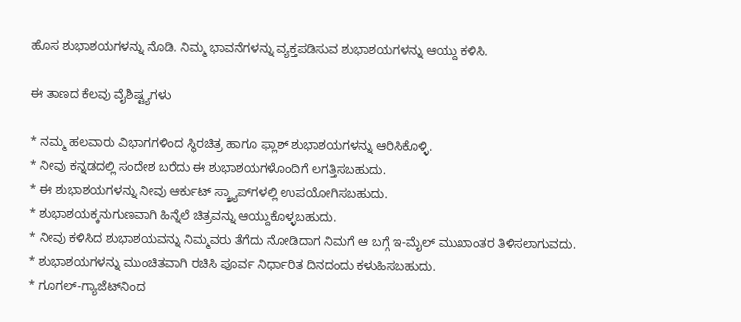ಹೊಸ ಶುಭಾಶಯಗಳನ್ನು ನೊಡಿ. ನಿಮ್ಮ ಭಾವನೆಗಳನ್ನು ವ್ಯಕ್ತಪಡಿಸುವ ಶುಭಾಶಯಗಳನ್ನು ಆಯ್ದು ಕಳಿಸಿ.

ಈ ತಾಣದ ಕೆಲವು ವೈಶಿಷ್ಟ್ಯಗಳು

* ನಮ್ಮ ಹಲವಾರು ವಿಭಾಗಗಳಿಂದ ಸ್ಥಿರಚಿತ್ರ ಹಾಗೂ ಫ್ಲಾಶ್ ಶುಭಾಶಯಗಳನ್ನು ಆರಿಸಿಕೊಳ್ಳಿ.
* ನೀವು ಕನ್ನಡದಲ್ಲಿ ಸಂದೇಶ ಬರೆದು ಈ ಶುಭಾಶಯಗಳೊಂದಿಗೆ ಲಗತ್ತಿಸಬಹುದು.
* ಈ ಶುಭಾಶಯಗಳನ್ನು ನೀವು ಆರ್ಕುಟ್ ಸ್ಕ್ರ್ಯಾಪ್‌ಗಳಲ್ಲಿ ಉಪಯೋಗಿಸಬಹುದು.
* ಶುಭಾಶಯಕ್ಕನುಗುಣವಾಗಿ ಹಿನ್ನೆಲೆ ಚಿತ್ರವನ್ನು ಆಯ್ದುಕೊಳ್ಳಬಹುದು.
* ನೀವು ಕಳಿಸಿದ ಶುಭಾಶಯವನ್ನು ನಿಮ್ಮವರು ತೆಗೆದು ನೋಡಿದಾಗ ನಿಮಗೆ ಆ ಬಗ್ಗೆ ಇ-ಮೈಲ್ ಮುಖಾಂತರ ತಿಳಿಸಲಾಗುವದು.
* ಶುಭಾಶಯಗಳನ್ನು ಮುಂಚಿತವಾಗಿ ರಚಿಸಿ ಪೂರ್ವ ನಿರ್ಧಾರಿತ ದಿನದಂದು ಕಳುಹಿಸಬಹುದು.
* ಗೂಗಲ್-ಗ್ಯಾಜೆಟ್‌ನಿಂದ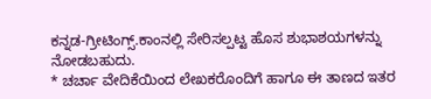ಕನ್ನಡ-ಗ್ರೀಟಿಂಗ್ಸ್.ಕಾಂನಲ್ಲಿ ಸೇರಿಸಲ್ಪಟ್ಟ ಹೊಸ ಶುಭಾಶಯಗಳನ್ನು ನೋಡಬಹುದು.
* ಚರ್ಚಾ ವೇದಿಕೆಯಿಂದ ಲೇಖಕರೊಂದಿಗೆ ಹಾಗೂ ಈ ತಾಣದ ಇತರ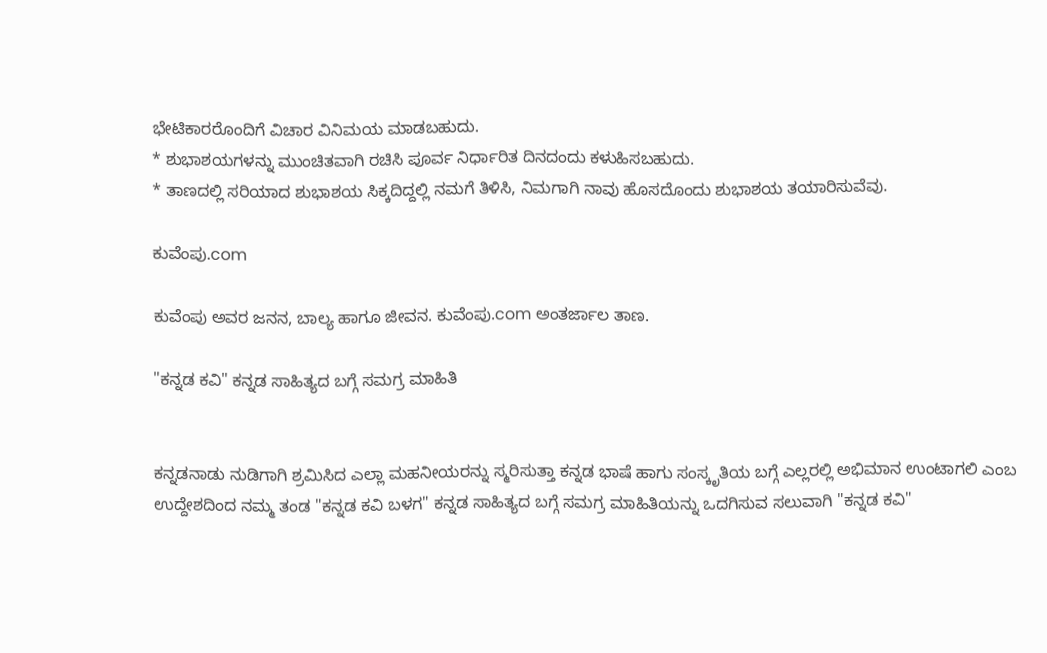ಭೇಟಿಕಾರರೊಂದಿಗೆ ವಿಚಾರ ವಿನಿಮಯ ಮಾಡಬಹುದು.
* ಶುಭಾಶಯಗಳನ್ನು ಮುಂಚಿತವಾಗಿ ರಚಿಸಿ ಪೂರ್ವ ನಿರ್ಧಾರಿತ ದಿನದಂದು ಕಳುಹಿಸಬಹುದು.
* ತಾಣದಲ್ಲಿ ಸರಿಯಾದ ಶುಭಾಶಯ ಸಿಕ್ಕದಿದ್ದಲ್ಲಿ ನಮಗೆ ತಿಳಿಸಿ, ನಿಮಗಾಗಿ ನಾವು ಹೊಸದೊಂದು ಶುಭಾಶಯ ತಯಾರಿಸುವೆವು.

ಕುವೆಂಪು.com

ಕುವೆಂಪು ಅವರ ಜನನ, ಬಾಲ್ಯ ಹಾಗೂ ಜೀವನ. ಕುವೆಂಪು.com ಅಂತರ್ಜಾಲ ತಾಣ.

"ಕನ್ನಡ ಕವಿ" ಕನ್ನಡ ಸಾಹಿತ್ಯದ ಬಗ್ಗೆ ಸಮಗ್ರ ಮಾಹಿತಿ


ಕನ್ನಡನಾಡು ನುಡಿಗಾಗಿ ಶ್ರಮಿಸಿದ ಎಲ್ಲಾ ಮಹನೀಯರನ್ನು ಸ್ಮರಿಸುತ್ತಾ ಕನ್ನಡ ಭಾಷೆ ಹಾಗು ಸಂಸ್ಕೃತಿಯ ಬಗ್ಗೆ ಎಲ್ಲರಲ್ಲಿ ಅಭಿಮಾನ ಉಂಟಾಗಲಿ ಎಂಬ ಉದ್ದೇಶದಿಂದ ನಮ್ಮ ತಂಡ "ಕನ್ನಡ ಕವಿ ಬಳಗ" ಕನ್ನಡ ಸಾಹಿತ್ಯದ ಬಗ್ಗೆ ಸಮಗ್ರ ಮಾಹಿತಿಯನ್ನು ಒದಗಿಸುವ ಸಲುವಾಗಿ "ಕನ್ನಡ ಕವಿ"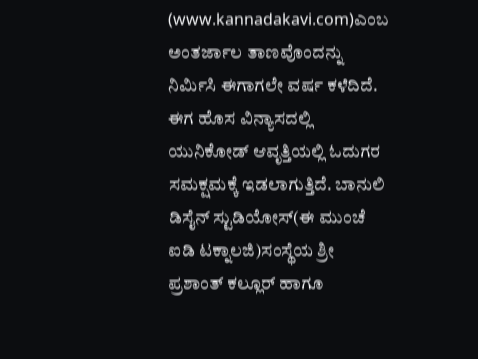(www.kannadakavi.com)ಎಂಬ ಅಂತರ್ಜಾಲ ತಾಣವೊಂದನ್ನು ನಿರ್ಮಿಸಿ ಈಗಾಗಲೇ ವರ್ಷ ಕಳೆದಿದೆ. ಈಗ ಹೊಸ ವಿನ್ಯಾಸದಲ್ಲಿ ಯುನಿಕೋಡ್ ಆವೃತ್ತಿಯಲ್ಲಿ ಓದುಗರ ಸಮಕ್ಷಮಕ್ಕೆ ಇಡಲಾಗುತ್ತಿದೆ. ಬಾನುಲಿ ಡಿಸೈನ್ ಸ್ಟುಡಿಯೋಸ್(ಈ ಮುಂಚೆ ಐಡಿ ಟಕ್ನಾಲಜಿ)ಸಂಸ್ಥೆಯ ಶ್ರೀ ಪ್ರಶಾಂತ್ ಕಲ್ಲೂರ್ ಹಾಗೂ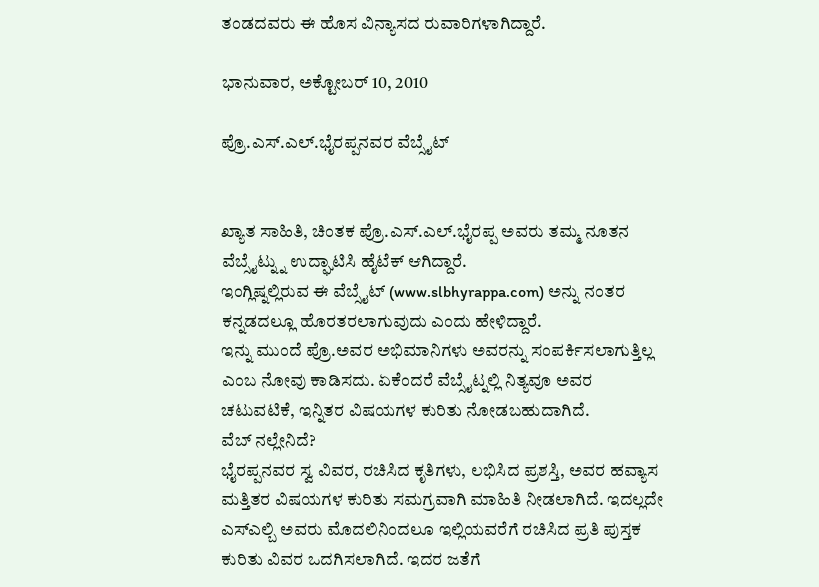ತಂಡದವರು ಈ ಹೊಸ ವಿನ್ಯಾಸದ ರುವಾರಿಗಳಾಗಿದ್ದಾರೆ.

ಭಾನುವಾರ, ಅಕ್ಟೋಬರ್ 10, 2010

ಪ್ರೊ.ಎಸ್.ಎಲ್.ಭೈರಪ್ಪನವರ ವೆಬ್ಸೈಟ್


ಖ್ಯಾತ ಸಾಹಿತಿ, ಚಿಂತಕ ಪ್ರೊ.ಎಸ್.ಎಲ್.ಭೈರಪ್ಪ ಅವರು ತಮ್ಮ ನೂತನ ವೆಬ್ಸೈಟ್ನ್ನು ಉದ್ಘಾಟಿಸಿ ಹೈಟೆಕ್ ಆಗಿದ್ದಾರೆ.
ಇಂಗ್ಲಿಷ್ನಲ್ಲಿರುವ ಈ ವೆಬ್ಸೈಟ್ (www.slbhyrappa.com) ಅನ್ನು ನಂತರ ಕನ್ನಡದಲ್ಲೂ ಹೊರತರಲಾಗುವುದು ಎಂದು ಹೇಳಿದ್ದಾರೆ.
ಇನ್ನು ಮುಂದೆ ಪ್ರೊ.ಅವರ ಅಭಿಮಾನಿಗಳು ಅವರನ್ನು ಸಂಪರ್ಕಿಸಲಾಗುತ್ತಿಲ್ಲ ಎಂಬ ನೋವು ಕಾಡಿಸದು. ಏಕೆಂದರೆ ವೆಬ್ಸೈಟ್ನಲ್ಲಿ ನಿತ್ಯವೂ ಅವರ ಚಟುವಟಿಕೆ, ಇನ್ನಿತರ ವಿಷಯಗಳ ಕುರಿತು ನೋಡಬಹುದಾಗಿದೆ.
ವೆಬ್ ನಲ್ಲೇನಿದೆ?
ಭೈರಪ್ಪನವರ ಸ್ವ ವಿವರ, ರಚಿಸಿದ ಕೃತಿಗಳು, ಲಭಿಸಿದ ಪ್ರಶಸ್ತಿ, ಅವರ ಹವ್ಯಾಸ ಮತ್ತಿತರ ವಿಷಯಗಳ ಕುರಿತು ಸಮಗ್ರವಾಗಿ ಮಾಹಿತಿ ನೀಡಲಾಗಿದೆ. ಇದಲ್ಲದೇ ಎಸ್ಎಲ್ಬಿ ಅವರು ಮೊದಲಿನಿಂದಲೂ ಇಲ್ಲಿಯವರೆಗೆ ರಚಿಸಿದ ಪ್ರತಿ ಪುಸ್ತಕ ಕುರಿತು ವಿವರ ಒದಗಿಸಲಾಗಿದೆ. ಇದರ ಜತೆಗೆ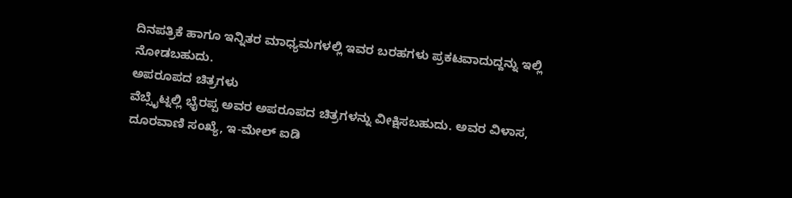ದಿನಪತ್ರಿಕೆ ಹಾಗೂ ಇನ್ನಿತರ ಮಾಧ್ಯಮಗಳಲ್ಲಿ ಇವರ ಬರಹಗಳು ಪ್ರಕಟವಾದುದ್ದನ್ನು ಇಲ್ಲಿ ನೋಡಬಹುದು.
ಅಪರೂಪದ ಚಿತ್ರಗಳು
ವೆಬ್ಸೈಟ್ನಲ್ಲಿ ಭೈರಪ್ಪ ಅವರ ಅಪರೂಪದ ಚಿತ್ರಗಳನ್ನು ವೀಕ್ಷಿಸಬಹುದು. ಅವರ ವಿಳಾಸ, ದೂರವಾಣಿ ಸಂಖ್ಯೆ, ಇ-ಮೇಲ್ ಐಡಿ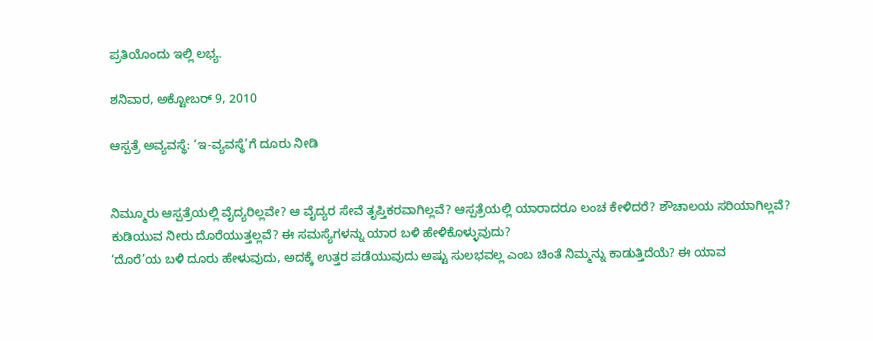ಪ್ರತಿಯೊಂದು ಇಲ್ಲಿ ಲಭ್ಯ.

ಶನಿವಾರ, ಅಕ್ಟೋಬರ್ 9, 2010

ಆಸ್ಪತ್ರೆ ಅವ್ಯವಸ್ಥೆ: ‘ಇ-ವ್ಯವಸ್ಥೆ’ಗೆ ದೂರು ನೀಡಿ


ನಿಮ್ಮೂರು ಆಸ್ಪತ್ರೆಯಲ್ಲಿ ವೈದ್ಯರಿಲ್ಲವೇ? ಆ ವೈದ್ಯರ ಸೇವೆ ತೃಪ್ತಿಕರವಾಗಿಲ್ಲವೆ? ಆಸ್ಪತ್ರೆಯಲ್ಲಿ ಯಾರಾದರೂ ಲಂಚ ಕೇಳಿದರೆ? ಶೌಚಾಲಯ ಸರಿಯಾಗಿಲ್ಲವೆ? ಕುಡಿಯುವ ನೀರು ದೊರೆಯುತ್ತಲ್ಲವೆ? ಈ ಸಮಸ್ಯೆಗಳನ್ನು ಯಾರ ಬಳಿ ಹೇಳಿಕೊಳ್ಳುವುದು?
‘ದೊರೆ’ಯ ಬಳಿ ದೂರು ಹೇಳುವುದು, ಅದಕ್ಕೆ ಉತ್ತರ ಪಡೆಯುವುದು ಅಷ್ಟು ಸುಲಭವಲ್ಲ ಎಂಬ ಚಿಂತೆ ನಿಮ್ಮನ್ನು ಕಾಡುತ್ತಿದೆಯೆ? ಈ ಯಾವ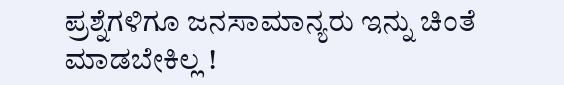ಪ್ರಶ್ನೆಗಳಿಗೂ ಜನಸಾಮಾನ್ಯರು ಇನ್ನು ಚಿಂತೆ ಮಾಡಬೇಕಿಲ್ಲ !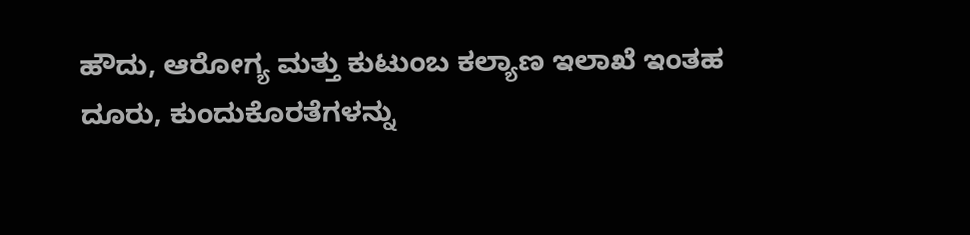ಹೌದು, ಆರೋಗ್ಯ ಮತ್ತು ಕುಟುಂಬ ಕಲ್ಯಾಣ ಇಲಾಖೆ ಇಂತಹ ದೂರು, ಕುಂದುಕೊರತೆಗಳನ್ನು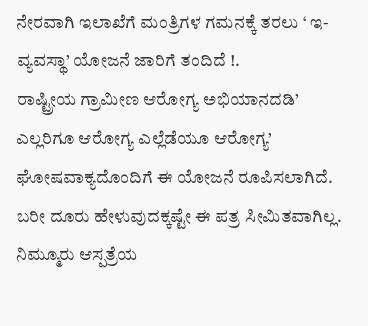ನೇರವಾಗಿ ಇಲಾಖೆಗೆ ಮಂತ್ರಿಗಳ ಗಮನಕ್ಕೆ ತರಲು ‘ ಇ-ವ್ಯವಸ್ಥಾ’ ಯೋಜನೆ ಜಾರಿಗೆ ತಂದಿದೆ !.
ರಾಷ್ಟ್ರೀಯ ಗ್ರಾಮೀಣ ಆರೋಗ್ಯ ಅಭಿಯಾನದಡಿ’ ಎಲ್ಲರಿಗೂ ಆರೋಗ್ಯ ಎಲ್ಲೆಡೆಯೂ ಆರೋಗ್ಯ’ ಘೋಷವಾಕ್ಯದೊಂದಿಗೆ ಈ ಯೋಜನೆ ರೂಪಿಸಲಾಗಿದೆ. ಬರೀ ದೂರು ಹೇಳುವುದಕ್ಕಷ್ಟೇ ಈ ಪತ್ರ ಸೀಮಿತವಾಗಿಲ್ಲ. ನಿಮ್ಮೂರು ಆಸ್ಪತ್ರೆಯ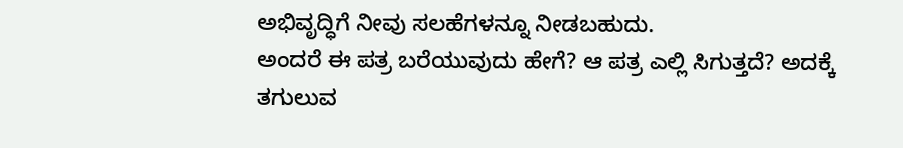ಅಭಿವೃದ್ಧಿಗೆ ನೀವು ಸಲಹೆಗಳನ್ನೂ ನೀಡಬಹುದು.
ಅಂದರೆ ಈ ಪತ್ರ ಬರೆಯುವುದು ಹೇಗೆ? ಆ ಪತ್ರ ಎಲ್ಲಿ ಸಿಗುತ್ತದೆ? ಅದಕ್ಕೆ ತಗುಲುವ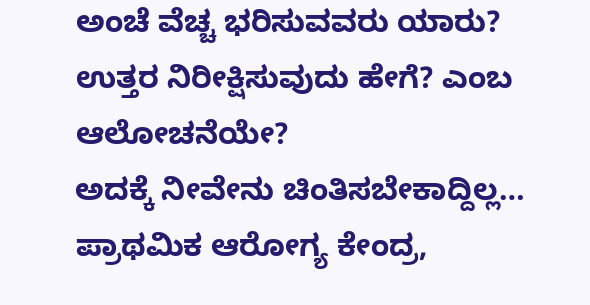ಅಂಚೆ ವೆಚ್ಚ ಭರಿಸುವವರು ಯಾರು? ಉತ್ತರ ನಿರೀಕ್ಷಿಸುವುದು ಹೇಗೆ? ಎಂಬ ಆಲೋಚನೆಯೇ?
ಅದಕ್ಕೆ ನೀವೇನು ಚಿಂತಿಸಬೇಕಾದ್ದಿಲ್ಲ… ಪ್ರಾಥಮಿಕ ಆರೋಗ್ಯ ಕೇಂದ್ರ,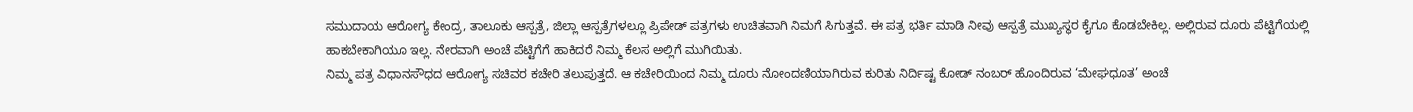ಸಮುದಾಯ ಆರೋಗ್ಯ ಕೇಂದ್ರ, ತಾಲೂಕು ಆಸ್ಪತ್ರೆ, ಜಿಲ್ಲಾ ಆಸ್ಪತ್ರೆಗಳಲ್ಲೂ ಪ್ರಿಪೇಡ್ ಪತ್ರಗಳು ಉಚಿತವಾಗಿ ನಿಮಗೆ ಸಿಗುತ್ತವೆ. ಈ ಪತ್ರ ಭರ್ತಿ ಮಾಡಿ ನೀವು ಆಸ್ಪತ್ರೆ ಮುಖ್ಯಸ್ಥರ ಕೈಗೂ ಕೊಡಬೇಕಿಲ್ಲ. ಅಲ್ಲಿರುವ ದೂರು ಪೆಟ್ಟಿಗೆಯಲ್ಲಿ ಹಾಕಬೇಕಾಗಿಯೂ ಇಲ್ಲ. ನೇರವಾಗಿ ಅಂಚೆ ಪೆಟ್ಟಿಗೆಗೆ ಹಾಕಿದರೆ ನಿಮ್ಮ ಕೆಲಸ ಅಲ್ಲಿಗೆ ಮುಗಿಯಿತು.
ನಿಮ್ಮ ಪತ್ರ ವಿಧಾನಸೌಧದ ಆರೋಗ್ಯ ಸಚಿವರ ಕಚೇರಿ ತಲುಪುತ್ತದೆ. ಆ ಕಚೇರಿಯಿಂದ ನಿಮ್ಮ ದೂರು ನೋಂದಣಿಯಾಗಿರುವ ಕುರಿತು ನಿರ್ದಿಷ್ಟ ಕೋಡ್ ನಂಬರ್ ಹೊಂದಿರುವ ‘ಮೇಘಧೂತ’ ಅಂಚೆ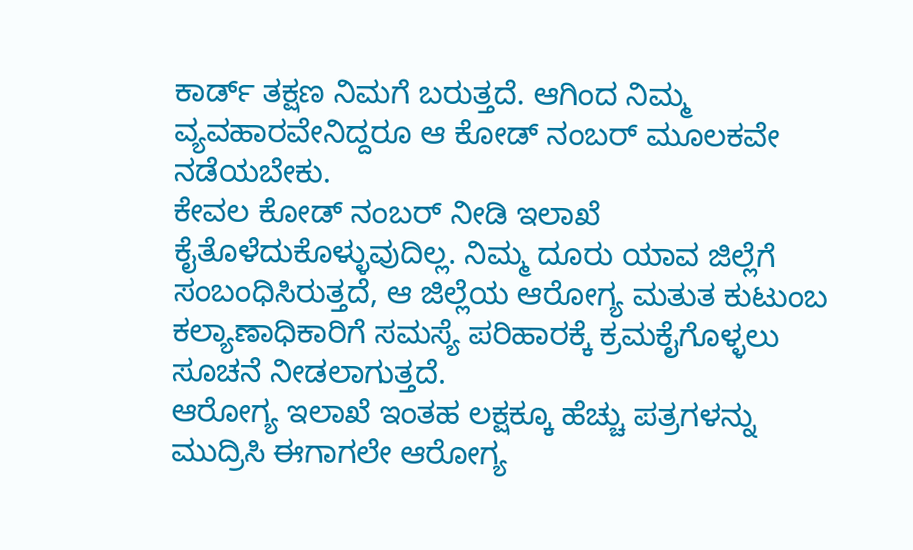ಕಾರ್ಡ್ ತಕ್ಷಣ ನಿಮಗೆ ಬರುತ್ತದೆ. ಆಗಿಂದ ನಿಮ್ಮ ವ್ಯವಹಾರವೇನಿದ್ದರೂ ಆ ಕೋಡ್ ನಂಬರ್ ಮೂಲಕವೇ ನಡೆಯಬೇಕು.
ಕೇವಲ ಕೋಡ್ ನಂಬರ್ ನೀಡಿ ಇಲಾಖೆ ಕೈತೊಳೆದುಕೊಳ್ಳುವುದಿಲ್ಲ. ನಿಮ್ಮ ದೂರು ಯಾವ ಜಿಲ್ಲೆಗೆ ಸಂಬಂಧಿಸಿರುತ್ತದೆ, ಆ ಜಿಲ್ಲೆಯ ಆರೋಗ್ಯ ಮತುತ ಕುಟುಂಬ ಕಲ್ಯಾಣಾಧಿಕಾರಿಗೆ ಸಮಸ್ಯೆ ಪರಿಹಾರಕ್ಕೆ ಕ್ರಮಕೈಗೊಳ್ಳಲು ಸೂಚನೆ ನೀಡಲಾಗುತ್ತದೆ.
ಆರೋಗ್ಯ ಇಲಾಖೆ ಇಂತಹ ಲಕ್ಷಕ್ಕೂ ಹೆಚ್ಚು ಪತ್ರಗಳನ್ನು ಮುದ್ರಿಸಿ ಈಗಾಗಲೇ ಆರೋಗ್ಯ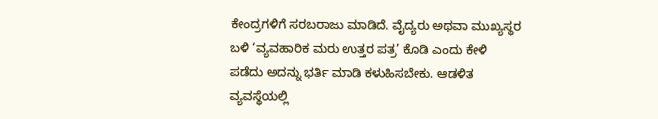ಕೇಂದ್ರಗಳಿಗೆ ಸರಬರಾಜು ಮಾಡಿದೆ. ವೈದ್ಯರು ಅಥವಾ ಮುಖ್ಯಸ್ಥರ ಬಳಿ ‘ವ್ಯವಹಾರಿಕ ಮರು ಉತ್ತರ ಪತ್ರ’ ಕೊಡಿ ಎಂದು ಕೇಳಿ ಪಡೆದು ಅದನ್ನು ಭರ್ತಿ ಮಾಡಿ ಕಳುಹಿಸಬೇಕು. ಆಡಳಿತ ವ್ಯವಸ್ಥೆಯಲ್ಲಿ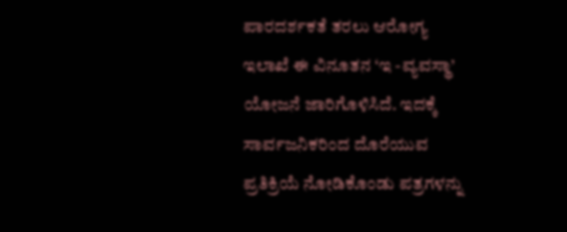ಪಾರದರ್ಶಕತೆ ತರಲು ಆರೋಗ್ಯ ಇಲಾಖೆ ಈ ವಿನೂತನ ‘ಇ -ವ್ಯವಸ್ಥಾ’ ಯೋಜನೆ ಜಾರಿಗೊಳಿಸಿದೆ. ಇದಕ್ಕೆ ಸಾರ್ವಜನಿಕರಿಂದ ದೊರೆಯುವ ಪ್ರತಿಕ್ರಿಯೆ ನೋಡಿಕೊಂಡು ಪತ್ರಗಳನ್ನು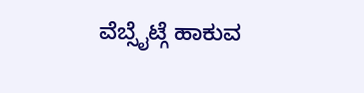ವೆಬ್ಸೈಟ್ಗೆ ಹಾಕುವ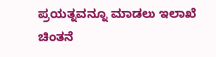ಪ್ರಯತ್ನವನ್ನೂ ಮಾಡಲು ಇಲಾಖೆ ಚಿಂತನೆ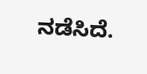ನಡೆಸಿದೆ.